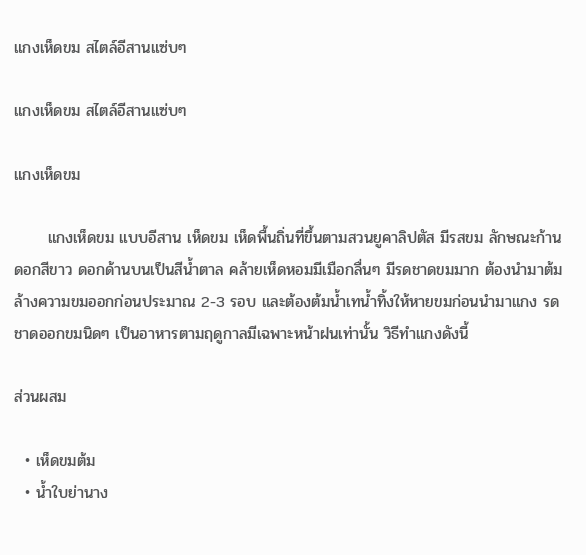แกงเห็ดขม สไตล์อีสานแซ่บๆ

แกงเห็ดขม สไตล์อีสานแซ่บๆ

แกงเห็ดขม

      แกงเห็ดขม แบบอีสาน เห็ดขม เห็ดพื้นถิ่นที่ขึ้นตามสวนยูคาลิปตัส มีรสขม ลักษณะก้านดอกสีขาว ดอกด้านบนเป็นสีน้ำตาล คล้ายเห็ดหอมมีเมือกลื่นๆ มีรดชาดขมมาก ต้องนำมาต้มล้างความขมออกก่อนประมาณ 2-3 รอบ และต้องต้มน้ำเทน้ำทิ้งให้หายขมก่อนนำมาแกง รดชาดออกขมนิดๆ เป็นอาหารตามฤดูกาลมีเฉพาะหน้าฝนเท่านั้น วิธีทำแกงดังนี้

ส่วนผสม

  • เห็ดขมต้ม
  • น้ำใบย่านาง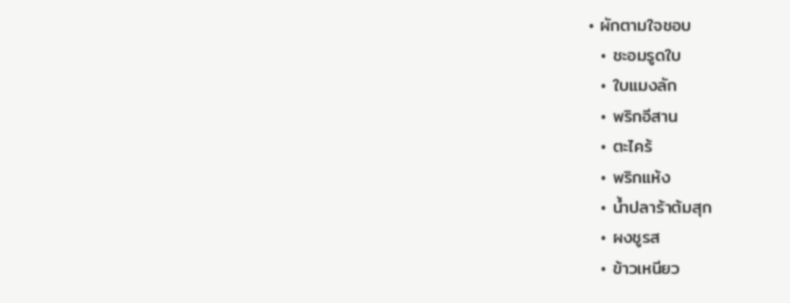• ผักตามใจชอบ
  • ชะอมรูดใบ
  • ใบแมงลัก
  • พริกอีสาน
  • ตะไคร้
  • พริกแห้ง
  • น้ำปลาร้าต้มสุก
  • ผงชูรส
  • ข้าวเหนียว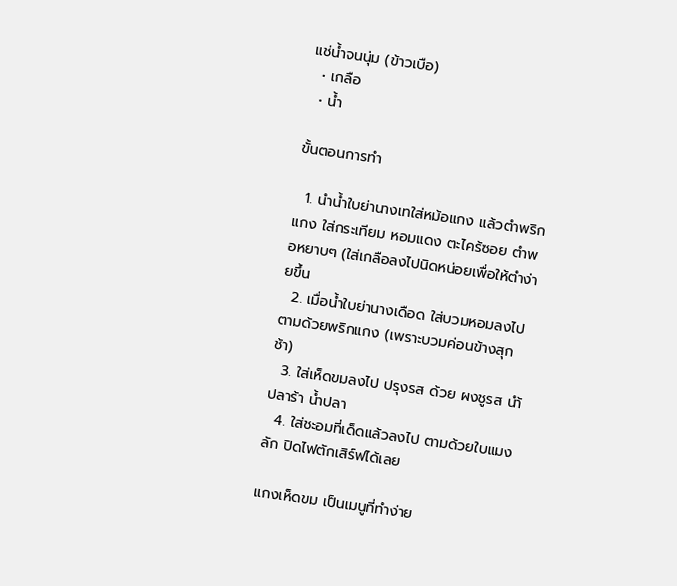แช่น้ำจนนุ่ม (ข้าวเบือ)
  • เกลือ
  • น้ำ

ขั้นตอนการทำ

  1. นำน้ำใบย่านางเทใส่หม้อแกง แล้วตำพริกแกง ใส่กระเทียม หอมแดง ตะไคร้ซอย ตำพอหยาบๆ (ใส่เกลือลงไปนิดหน่อยเพื่อให้ตำง่ายขึ้น
  2. เมื่อน้ำใบย่านางเดือด ใส่บวมหอมลงไป ตามด้วยพริกแกง (เพราะบวมค่อนข้างสุกช้า)
  3. ใส่เห็ดขมลงไป ปรุงรส ด้วย ผงชูรส นำ้ปลาร้า น้ำปลา
  4. ใส่ชะอมที่เด็ดแล้วลงไป ตามด้วยใบแมงลัก ปิดไฟตักเสิร์ฟได้เลย

แกงเห็ดขม เป็นเมนูที่ทำง่าย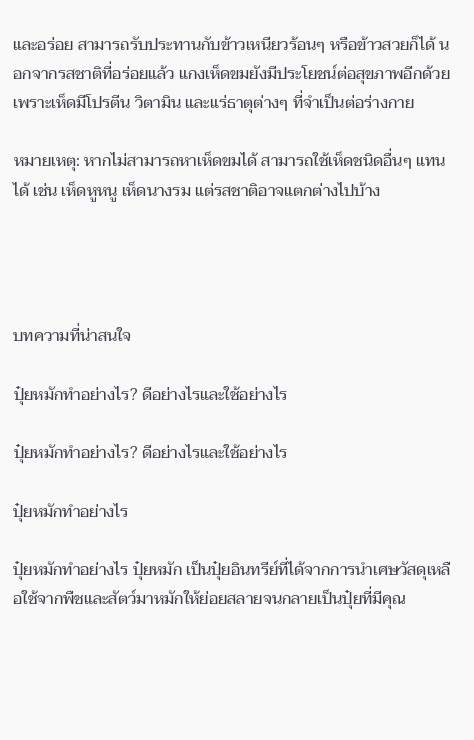และอร่อย สามารถรับประทานกับข้าวเหนียวร้อนๆ หรือข้าวสวยก็ได้ นอกจากรสชาติที่อร่อยแล้ว แกงเห็ดขมยังมีประโยชน์ต่อสุขภาพอีกด้วย เพราะเห็ดมีโปรตีน วิตามิน และแร่ธาตุต่างๆ ที่จำเป็นต่อร่างกาย

หมายเหตุ: หากไม่สามารถหาเห็ดขมได้ สามารถใช้เห็ดชนิดอื่นๆ แทนได้ เช่น เห็ดหูหนู เห็ดนางรม แต่รสชาติอาจแตกต่างไปบ้าง




บทความที่น่าสนใจ

ปุ๋ยหมักทำอย่างไร? ดีอย่างไรและใช้อย่างไร

ปุ๋ยหมักทำอย่างไร? ดีอย่างไรและใช้อย่างไร

ปุ๋ยหมักทำอย่างไร

ปุ๋ยหมักทำอย่างไร ปุ๋ยหมัก เป็นปุ๋ยอินทรีย์ที่ได้จากการนำเศษวัสดุเหลือใช้จากพืชและสัตว์มาหมักให้ย่อยสลายจนกลายเป็นปุ๋ยที่มีคุณ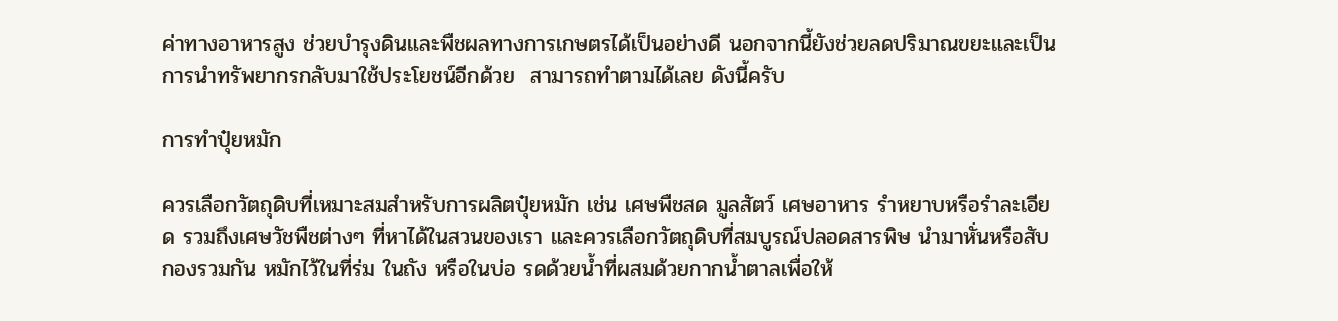ค่าทางอาหารสูง ช่วยบำรุงดินและพืชผลทางการเกษตรได้เป็นอย่างดี นอกจากนี้ยังช่วยลดปริมาณขยะและเป็นการนำทรัพยากรกลับมาใช้ประโยชน์อีกด้วย  สามารถทำตามได้เลย ดังนี้ครับ

การทำปุ๋ยหมัก

ควรเลือกวัตถุดิบที่เหมาะสมสำหรับการผลิตปุ๋ยหมัก เช่น เศษพืชสด มูลสัตว์ เศษอาหาร รำหยาบหรือรำละเอียด รวมถึงเศษวัชพืชต่างๆ ที่หาได้ในสวนของเรา และควรเลือกวัตถุดิบที่สมบูรณ์ปลอดสารพิษ นำมาหั่นหรือสับกองรวมกัน หมักไว้ในที่ร่ม ในถัง หรือในบ่อ รดด้วยน้ำที่ผสมด้วยกากน้ำตาลเพื่อให้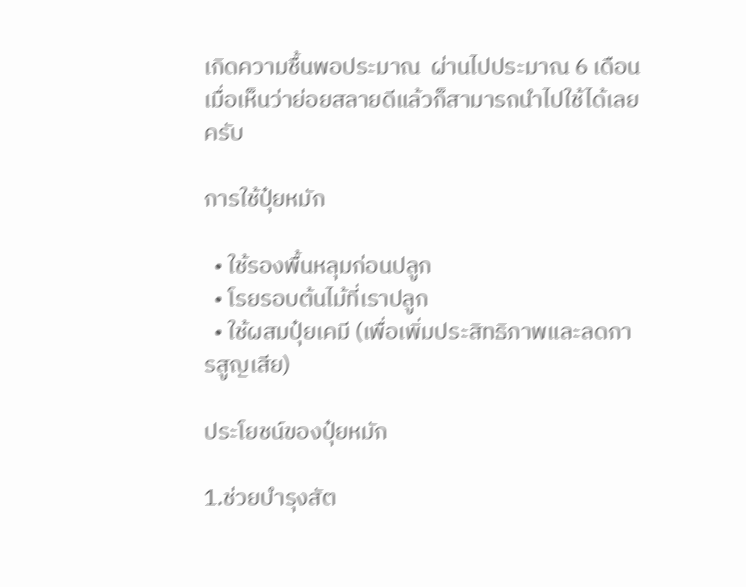เกิดความชื้นพอประมาณ  ผ่านไปประมาณ 6 เดือน เมื่อเห็นว่าย่อยสลายดีแล้วก็สามารถนำไปใช้ได้เลยครับ

การใช้ปุ๋ยหมัก

  • ใช้รองพื้นหลุมก่อนปลูก
  • โรยรอบต้นไม้ที่เราปลูก
  • ใช้ผสมปุ๋ยเคมี (เพื่อเพิ่มประสิทธิภาพและลดการสูญเสีย)

ประโยชน์ของปุ๋ยหมัก

1.ช่วยบำรุงสัต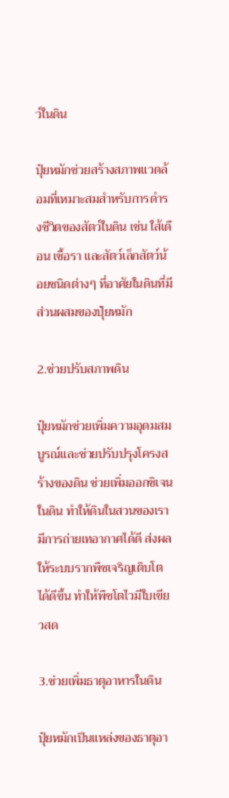ว์ในดิน

ปุ๋ยหมักช่วยสร้างสภาพแวดล้อมที่เหมาะสมสำหรับการดำรงชีวิตของสัตว์ในดิน เช่น ใส้เดือน เชื้อรา และสัตว์เล็กสัตว์น้อยชนิดต่างๆ ที่อาศัยในดินที่มีส่วนผสมของปุ๋ยหมัก

2.ช่วยปรับสภาพดิน

ปุ๋ยหมักช่วยเพิ่มความอุดมสมบูรณ์และช่วยปรับปรุงโครงสร้างของดิน ช่วยเพิ่มออกซิเจนในดิน ทำให้ดินในสวนของเรามีการถ่ายเทอากาศได้ดี ส่งผลให้ระบบรากพืชเจริญเติบโตได้ดีขึ้น ทำให้พืชโตไวมีใบเขียวสด

3.ช่วยเพิ่มธาตุอาหารในดิน

ปุ๋ยหมักเป็นแหล่งของธาตุอา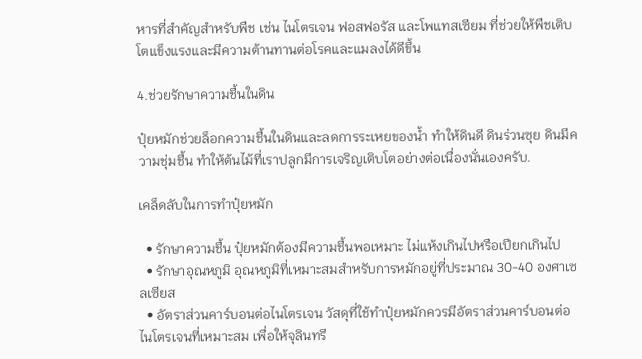หารที่สำคัญสำหรับพืช เช่น ไนโตรเจน ฟอสฟอรัส และโพแทสเซียม ที่ช่วยให้พืชเติบโตแข็งแรงและมีความต้านทานต่อโรคและแมลงได้ดีขึ้น

4.ช่วยรักษาความชื้นในดิน

ปุ๋ยหมักช่วยล็อกความชื้นในดินและลดการระเหยของน้ำ ทำให้ดินดี ดินร่วนซุย ดินมีความชุ่มชื้น ทำให้ต้นไม้ที่เราปลูกมีการเจริญเติบโตอย่างต่อเนื่องนั่นเองครับ.

เคล็ดลับในการทำปุ๋ยหมัก

  • รักษาความชื้น ปุ๋ยหมักต้องมีความชื้นพอเหมาะ ไม่แห้งเกินไปหรือเปียกเกินไป
  • รักษาอุณหภูมิ อุณหภูมิที่เหมาะสมสำหรับการหมักอยู่ที่ประมาณ 30-40 องศาเซลเซียส
  • อัตราส่วนคาร์บอนต่อไนโตรเจน วัสดุที่ใช้ทำปุ๋ยหมักควรมีอัตราส่วนคาร์บอนต่อไนโตรเจนที่เหมาะสม เพื่อให้จุลินทรี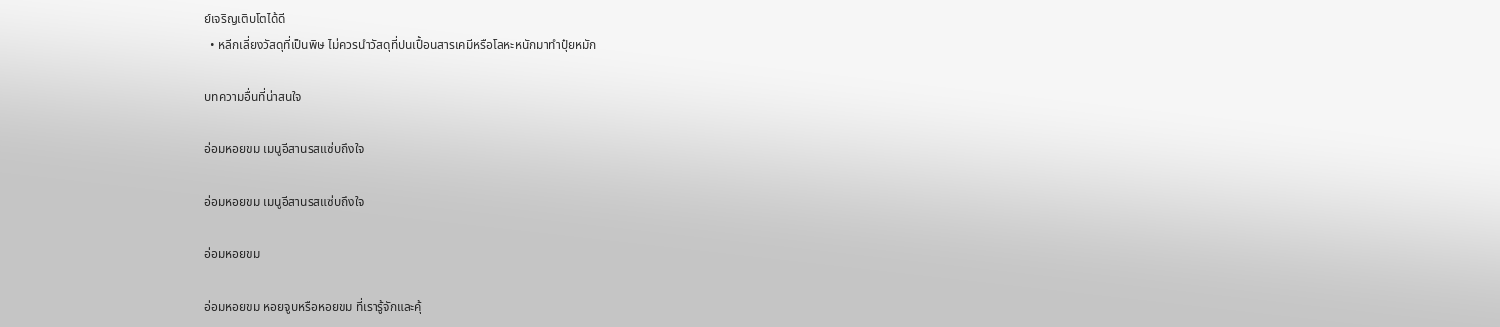ย์เจริญเติบโตได้ดี
  • หลีกเลี่ยงวัสดุที่เป็นพิษ ไม่ควรนำวัสดุที่ปนเปื้อนสารเคมีหรือโลหะหนักมาทำปุ๋ยหมัก

บทความอื่นที่น่าสนใจ

อ่อมหอยขม เมนูอีสานรสแซ่บถึงใจ

อ่อมหอยขม เมนูอีสานรสแซ่บถึงใจ

อ่อมหอยขม

อ่อมหอยขม หอยจูบหรือหอยขม ที่เรารู้จักและคุ้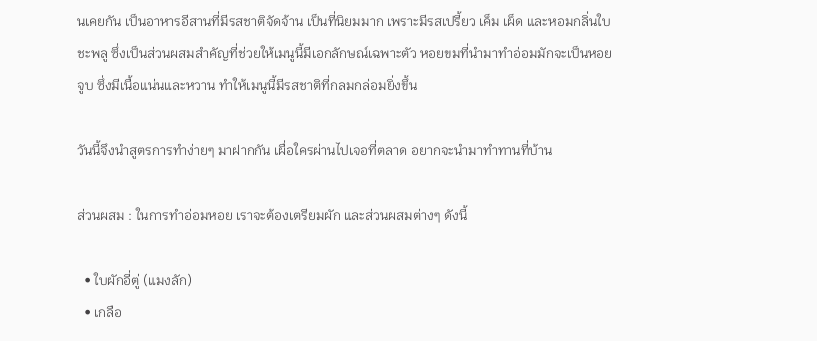นเคยกัน เป็นอาหารอีสานที่มีรสชาติจัดจ้าน เป็นที่นิยมมาก เพราะมีรสเปรี้ยว เค็ม เผ็ด และหอมกลิ่นใบชะพลู ซึ่งเป็นส่วนผสมสำคัญที่ช่วยให้เมนูนี้มีเอกลักษณ์เฉพาะตัว หอยขมที่นำมาทำอ่อมมักจะเป็นหอยจูบ ซึ่งมีเนื้อแน่นและหวาน ทำให้เมนูนี้มีรสชาติที่กลมกล่อมยิ่งขึ้น

วันนี้จึงนำสูตรการทำง่ายๆ มาฝากกัน เผื่อใครผ่านไปเจอที่ตลาด อยากจะนำมาทำทานที่บ้าน

ส่วนผสม : ในการทำอ่อมหอย เราจะต้องเตรียมผัก และส่วนผสมต่างๆ ดังนี้

  • ใบผักอี่ตู่ (แมงลัก)
  • เกลือ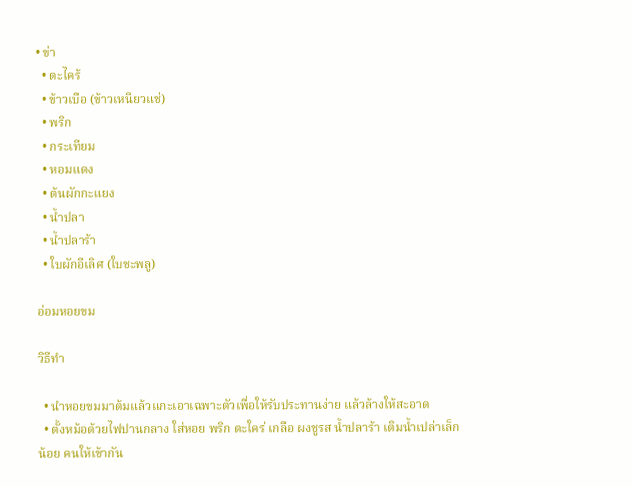• ข่า
  • ตะไคร้
  • ข้าวเบือ (ข้าวเหนียวแช่)
  • พริก
  • กระเทียม
  • หอมแดง
  • ต้นผักกะแยง
  • น้ำปลา
  • น้ำปลาร้า
  • ใบผักอีเลิศ (ใบชะพลู)

อ่อมหอยขม

วิธีทำ

  • นำหอยขมมาต้มแล้วแกะเอาเฉพาะตัวเพื่อให้รับประทานง่าย แล้วล้างให้สะอาด
  • ตั้งหม้อด้วยไฟปานกลาง ใส่หอย พริก ตะใคร่ เกลือ ผงชูรส น้ำปลาร้า เติมน้ำเปล่าเล็กน้อย คนให้เข้ากัน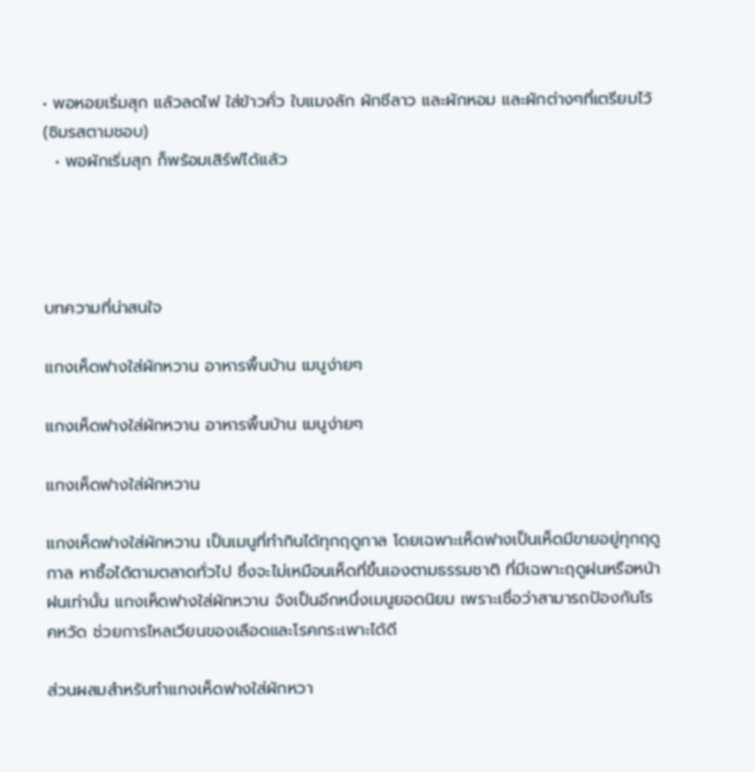• พอหอยเริ่มสุก แล้วลดไฟ ใส่ข้าวคั่ว ใบแมงลัก ผักชีลาว และผักหอม และผักต่างๆที่เตรียมไว้ (ชิมรสตามชอบ)
  • พอผักเริ่มสุก ก็พร้อมเสิร์ฟได้เเล้ว




บทความที่น่าสนใจ

แกงเห็ดฟางใส่ผักหวาน อาหารพื้นบ้าน เมนูง่ายๆ

แกงเห็ดฟางใส่ผักหวาน อาหารพื้นบ้าน เมนูง่ายๆ

แกงเห็ดฟางใส่ผักหวาน

แกงเห็ดฟางใส่ผักหวาน เป็นเมนูที่ทำกินได้ทุกฤดูกาล โดยเฉพาะเห็ดฟางเป็นเห็ดมีขายอยู่ทุกฤดูกาล หาซื้อได้ตามตลาดทั่วไป ซึ่งจะไม่เหมือนเห็ดที่ขึ้นเองตามธรรมชาติ ที่มีเฉพาะฤดูฝนหรือหน้าฝนเท่านั้น แกงเห็ดฟางใส่ผักหวาน จังเป็นอีกหนึ่งเมนูยอดนิยม เพราะเชื่อว่าสามารถป้องกันโรคหวัด ช่วยการไหลเวียนของเลือดและโรคกระเพาะได้ดี

ส่วนผสมสำหรับทำแกงเห็ดฟางใส่ผักหวา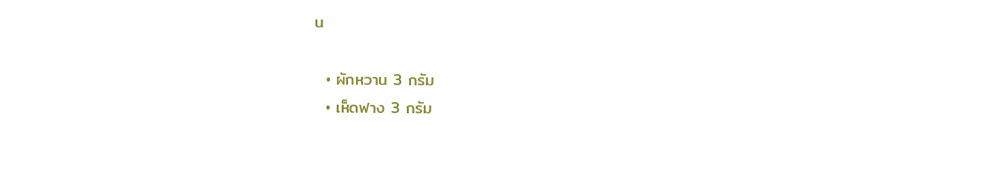น

  • ผักหวาน 3 กรัม
  • เห็ดฟาง 3 กรัม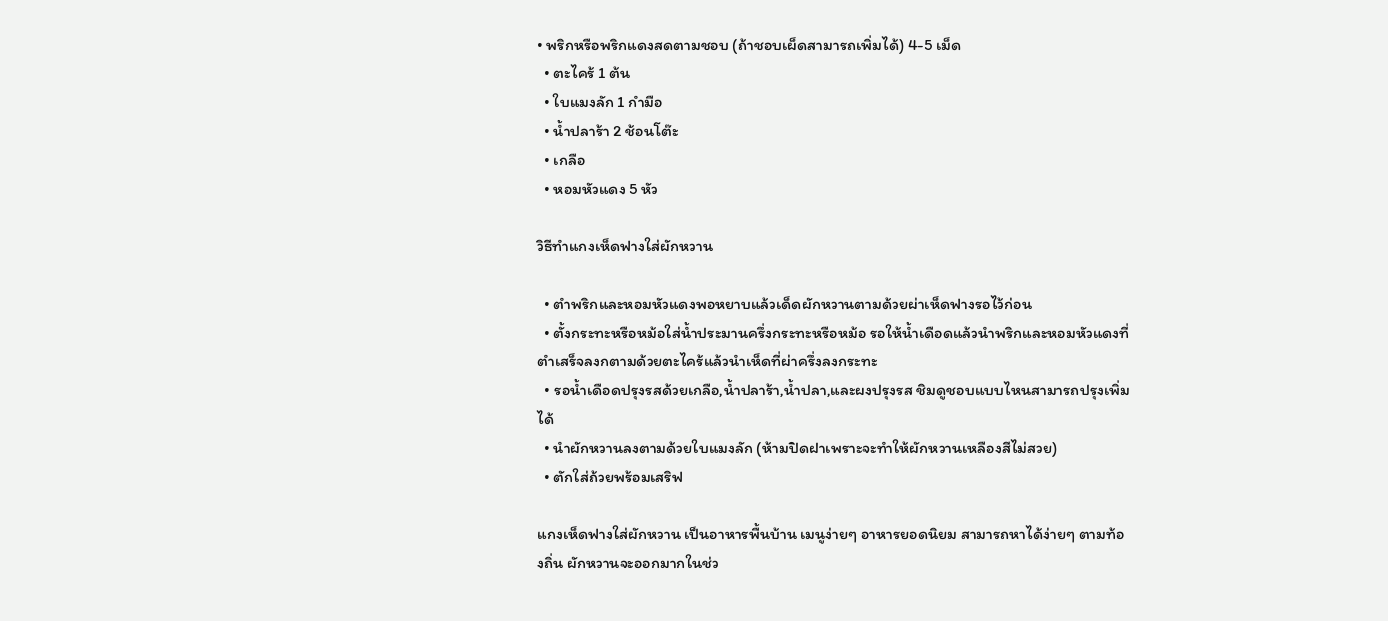• พริกหรือพริกแดงสดตามชอบ (ถ้าชอบเผ็ดสามารถเพิ่มได้) 4-5 เม็ด
  • ตะไคร้ 1 ต้น
  • ใบแมงลัก 1 กำมือ
  • น้ำปลาร้า 2 ช้อนโต๊ะ
  • เกลือ
  • หอมหัวแดง 5 หัว

วิธีทำแกงเห็ดฟางใส่ผักหวาน

  • ตำพริกและหอมหัวแดงพอหยาบแล้วเด็ดผักหวานตามด้วยผ่าเห็ดฟางรอไว้ก่อน
  • ตั้งกระทะหรือหม้อใส่น้ำประมานครึ่งกระทะหรือหม้อ รอให้น้ำเดือดแล้วนำพริกและหอมหัวแดงที่ตำเสร็จลงกตามด้วยตะไคร้แล้วนำเห็ดที่ผ่าครึ่งลงกระทะ
  • รอน้ำเดือดปรุงรสด้วยเกลือ,น้ำปลาร้า,น้ำปลา,และผงปรุงรส ชิมดูชอบแบบไหนสามารถปรุงเพิ่มได้
  • นำผักหวานลงตามด้วยใบแมงลัก (ห้ามปิดฝาเพราะจะทำให้ผักหวานเหลืองสีไม่สวย)
  • ตักใส่ถ้วยพร้อมเสริฟ

แกงเห็ดฟางใส่ผักหวาน เป็นอาหารพื้นบ้าน เมนูง่ายๆ อาหารยอดนิยม สามารถหาได้ง่ายๆ ตามท้องถิ่น ผักหวานจะออกมากในช่ว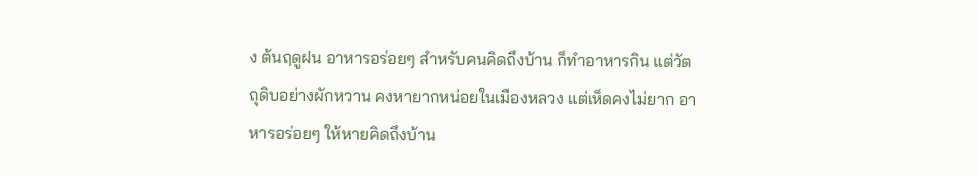ง ต้นฤดูฝน อาหารอร่อยๆ สำหรับคนคิดถึงบ้าน ก็ทำอาหารกิน แต่วัตถุดิบอย่างผักหวาน คงหายากหน่อยในเมืองหลวง แต่เห็ดคงไม่ยาก อาหารอร่อยๆ ให้หายคิดถึงบ้าน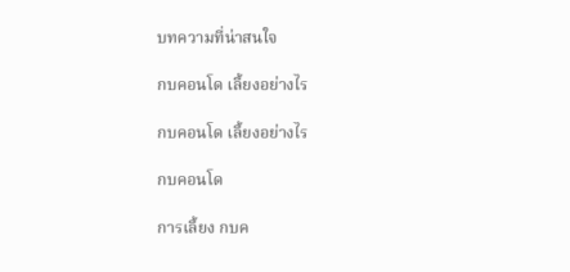บทความที่น่าสนใจ

กบคอนโด เลี้ยงอย่างไร

กบคอนโด เลี้ยงอย่างไร

กบคอนโด

การเลี้ยง กบค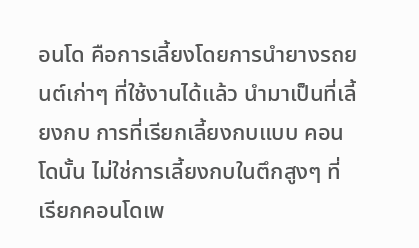อนโด คือการเลี้ยงโดยการนำยางรถยนต์เก่าๆ ที่ใช้งานได้แล้ว นำมาเป็นที่เลี้ยงกบ การที่เรียกเลี้ยงกบแบบ คอนโดนั้น ไม่ใช่การเลี้ยงกบในตึกสูงๆ ที่เรียกคอนโดเพ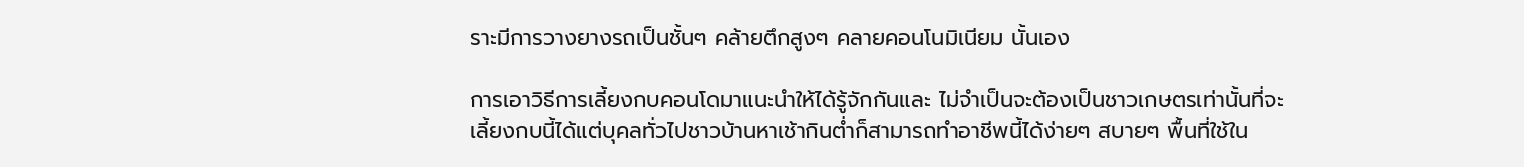ราะมีการวางยางรถเป็นชั้นๆ คล้ายตึกสูงๆ คลายคอนโนมิเนียม นั้นเอง

การเอาวิธีการเลี้ยงกบคอนโดมาแนะนำให้ได้รู้จักกันและ ไม่จำเป็นจะต้องเป็นชาวเกษตรเท่านั้นที่จะเลี้ยงกบนี้ได้แต่บุคลทั่วไปชาวบ้านหาเช้ากินต่ำก็สามารถทำอาชีพนี้ได้ง่ายๆ สบายๆ พื้นที่ใช้ใน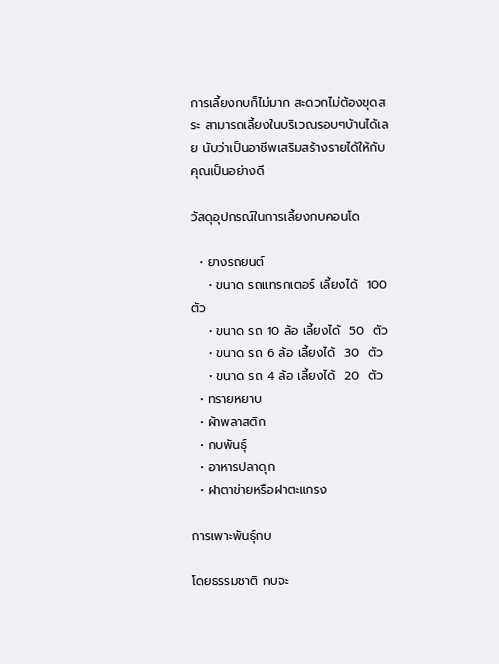การเลี้ยงกบก็ไม่มาก สะดวกไม่ต้องขุดสระ สามารถเลี้ยงในบริเวณรอบๆบ้านได้เลย นับว่าเป็นอาชีพเสริมสร้างรายได้ให้กับคุณเป็นอย่างดี

วัสดุอุปกรณ์ในการเลี้ยงกบคอนโด

  • ยางรถยนต์
    • ขนาด รถแทรกเตอร์ เลี้ยงได้  100  ตัว
    • ขนาด รถ 10 ล้อ เลี้ยงได้  50  ตัว
    • ขนาด รถ 6 ล้อ เลี้ยงได้  30  ตัว
    • ขนาด รถ 4 ล้อ เลี้ยงได้  20  ตัว
  • ทรายหยาบ
  • ผ้าพลาสติก
  • กบพันธุ์
  • อาหารปลาดุก
  • ฝาตาข่ายหรือฝาตะแกรง

การเพาะพันธุ์กบ

โดยธรรมชาติ กบจะ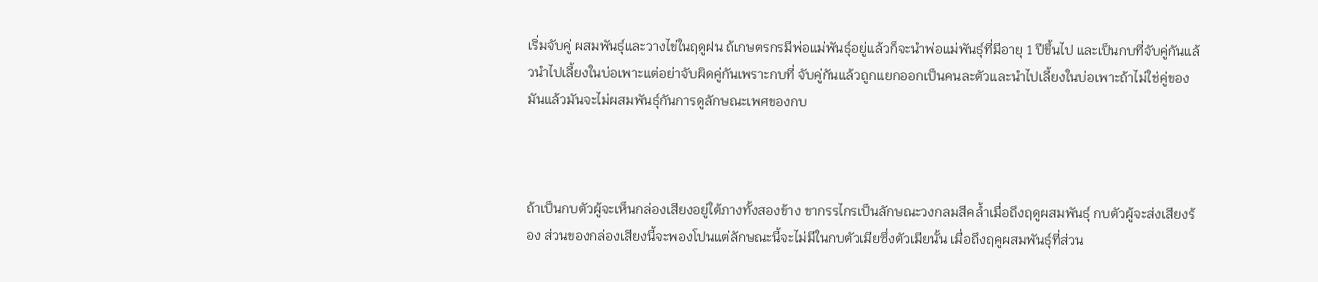เริ่มจับคู่ ผสมพันธุ์และวางไข่ในฤดูฝน ถ้เกษตรกรมีพ่อแม่พันธุ์อยู่แล้วก็จะนำพ่อแม่พันธุ์ที่มีอายุ 1 ปีขึ้นไป และเป็นกบที่จับคู่กันแล้วนำไปเลี้ยงในบ่อเพาะแต่อย่าจับผิดคู่กันเพราะกบที่ จับคู่กันแล้วถูกแยกออกเป็นคนละตัวและนำไปเลี้ยงในบ่อเพาะถ้าไม่ใช่คู่ของมันแล้วมันจะไม่ผสมพันธุ์กันการดูลักษณะเพศของกบ



ถ้าเป็นกบตัวผู้จะเห็นกล่องเสียงอยู่ใต้ภางทั้งสองข้าง ขากรรไกรเป็นลักษณะวงกลมสีคล้ำเมื่อถึงฤดูผสมพันธุ์ กบตัวผู้จะส่งเสียงร้อง ส่วนของกล่องเสียงนี้จะพองโปนแต่ลักษณะนี้จะไม่มีในกบตัวเมียซึ่งตัวเมียนั้น เมื่อถึงฤคูผสมพันธุ์ที่ส่วน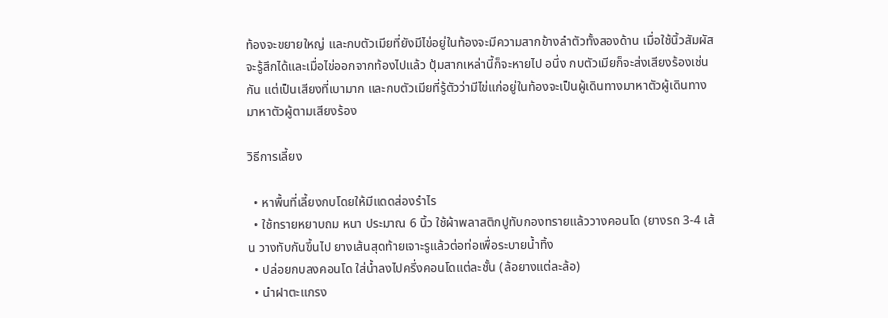ท้องจะขยายใหญ่ และกบตัวเมียที่ยังมีไข่อยู่ในท้องจะมีความสากข้างลำตัวทั้งสองด้าน เมื่อใช้นิ้วสัมผัสจะรู้สึกได้และเมื่อไข่ออกจากท้องไปแล้ว ปุ้มสากเหล่านี้ก็จะหายไป อนึ่ง กบตัวเมียก็จะส่งเสียงร้องเช่นกัน แต่เป็นเสียงที่เบามาก และกบตัวเมียที่รู้ตัวว่ามีไข่แก่อยู่ในท้องจะเป็นผู้เดินทางมาหาตัวผู้เดินทางมาหาตัวผู้ตามเสียงร้อง

วิธีการเลี้ยง

  • หาพื้นที่เลี้ยงกบโดยให้มีแดดส่องรำไร
  • ใช้ทรายหยาบถม หนา ประมาณ 6 นิ้ว ใช้ผ้าพลาสติกปูทับกองทรายแล้ววางคอนโด (ยางรถ 3-4 เส้น วางทับกันขึ้นไป ยางเส้นสุดท้ายเจาะรูแล้วต่อท่อเพื่อระบายน้ำทิ้ง
  • ปล่อยกบลงคอนโด ใส่น้ำลงไปครึ่งคอนโดแต่ละชั้น (ล้อยางแต่ละล้อ)
  • นำฝาตะแกรง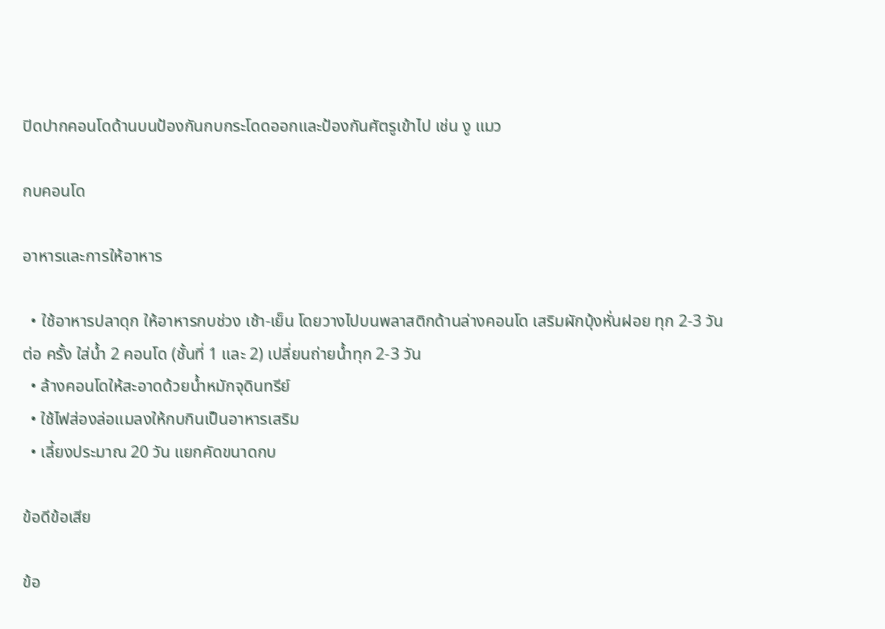ปิดปากคอนโดด้านบนป้องกันกบกระโดดออกและป้องกันศัตรูเข้าไป เช่น งู แมว

กบคอนโด

อาหารและการให้อาหาร

  • ใช้อาหารปลาดุก ให้อาหารกบช่วง เช้า-เย็น โดยวางไปบนพลาสติกด้านล่างคอนโด เสริมผักบุ้งหั่นฝอย ทุก 2-3 วัน ต่อ ครั้ง ใส่น้ำ 2 คอนโด (ชั้นที่ 1 และ 2) เปลี่ยนถ่ายน้ำทุก 2-3 วัน
  • ล้างคอนโดให้สะอาดด้วยน้ำหมักจุดินทรีย์
  • ใช้ไฟส่องล่อแมลงให้กบกินเป็นอาหารเสริม
  • เลี้ยงประมาณ 20 วัน แยกคัดขนาดกบ

ข้อดีข้อเสีย

ข้อ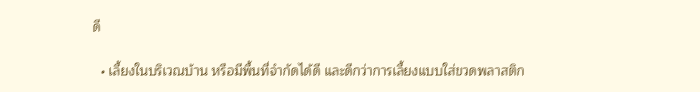ดี

  • เลี้ยงในบริเวณบ้าน หรือมีพื้นที่จำกัดได้ดี และดีกว่าการเลี้ยงแบบใส่ขวดพลาสติก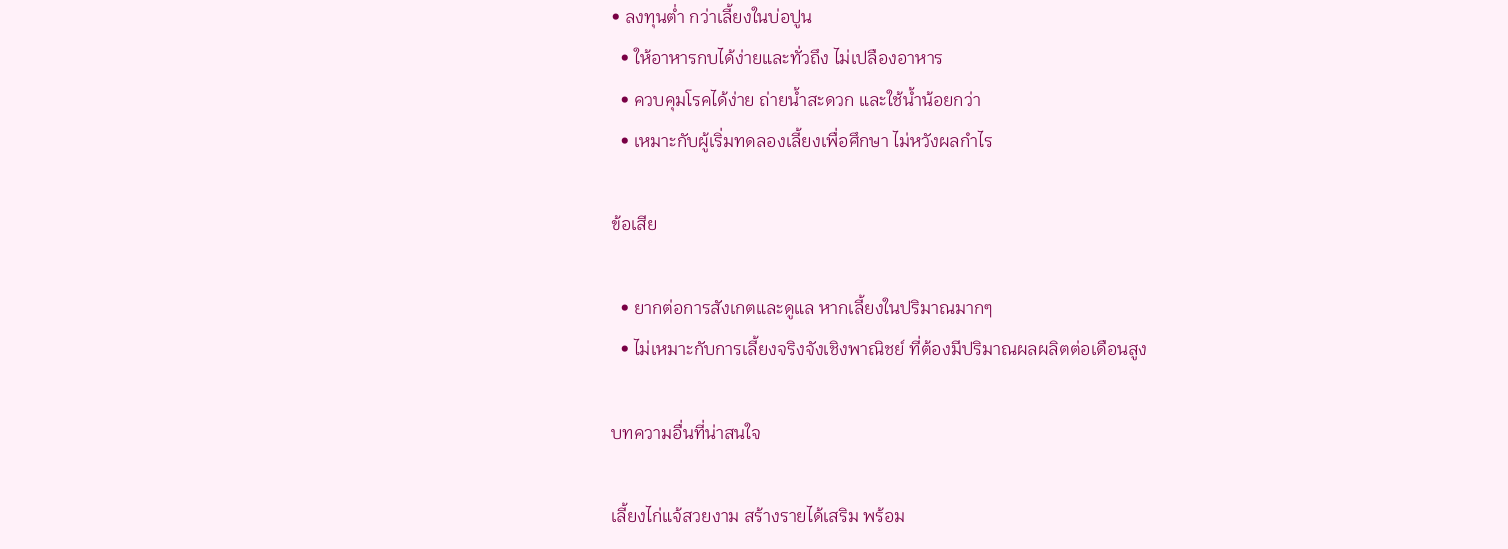• ลงทุนต่ำ กว่าเลี้ยงในบ่อปูน
  • ให้อาหารกบได้ง่ายและทั่วถึง ไม่เปลืองอาหาร
  • ควบคุมโรคได้ง่าย ถ่ายน้ำสะดวก และใช้น้ำน้อยกว่า
  • เหมาะกับผู้เริ่มทดลองเลี้ยงเพื่อศึกษา ไม่หวังผลกำไร

ข้อเสีย

  • ยากต่อการสังเกตและดูแล หากเลี้ยงในปริมาณมากๆ
  • ไม่เหมาะกับการเลี้ยงจริงจังเชิงพาณิชย์ ที่ต้องมีปริมาณผลผลิตต่อเดือนสูง

บทความอื่นที่น่าสนใจ

เลี้ยงไก่แจ้สวยงาม สร้างรายได้เสริม พร้อม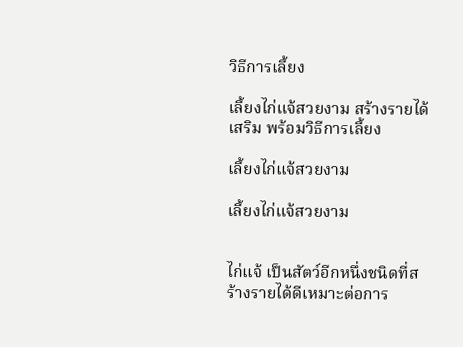วิธีการเลี้ยง

เลี้ยงไก่แจ้สวยงาม สร้างรายได้เสริม พร้อมวิธีการเลี้ยง

เลี้ยงไก่แจ้สวยงาม

เลี้ยงไก่แจ้สวยงาม


ไก่แจ้ เป็นสัตว์อีกหนึ่งชนิดที่สร้างรายได้ดีเหมาะต่อการ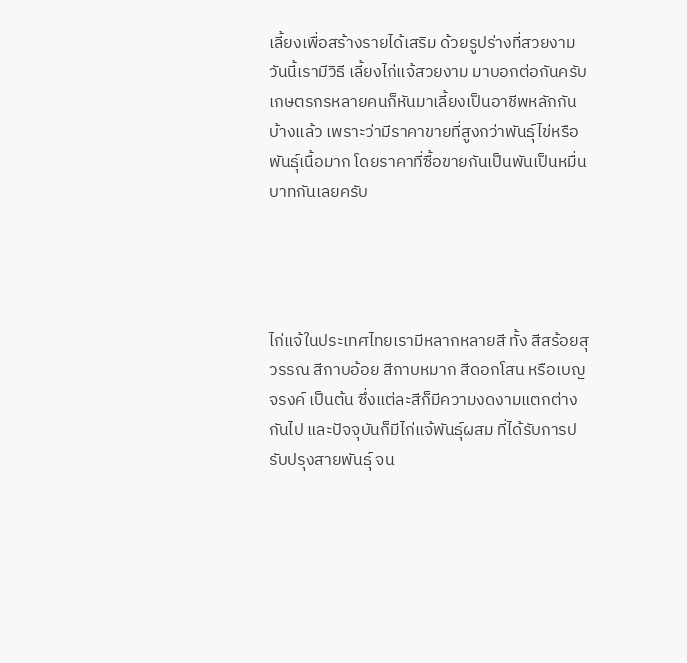เลี้ยงเพื่อสร้างรายได้เสริม ด้วยรูปร่างที่สวยงาม วันนี้เรามีวิธี เลี้ยงไก่แจ้สวยงาม มาบอกต่อกันครับ เกษตรกรหลายคนก็หันมาเลี้ยงเป็นอาชีพหลักกันบ้างแล้ว เพราะว่ามีราคาขายที่สูงกว่าพันธุ์ไข่หรือพันธุ์เนื้อมาก โดยราคาที่ซื้อขายกันเป็นพันเป็นหมื่นบาทกันเลยครับ




ไก่แจ้ในประเทศไทยเรามีหลากหลายสี ทั้ง สีสร้อยสุวรรณ สีกาบอ้อย สีกาบหมาก สีดอกโสน หรือเบญจรงค์ เป็นต้น ซึ่งแต่ละสีก็มีความงดงามแตกต่างกันไป และปัจจุบันก็มีไก่แจ้พันธุ์ผสม ที่ได้รับการปรับปรุงสายพันธุ์ จน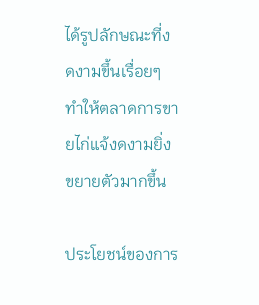ได้รูปลักษณะที่งดงามขึ้นเรื่อยๆ ทำให้ตลาดการขายไก่แจ้งดงามยิ่งขยายตัวมากขึ้น

ประโยชน์ของการ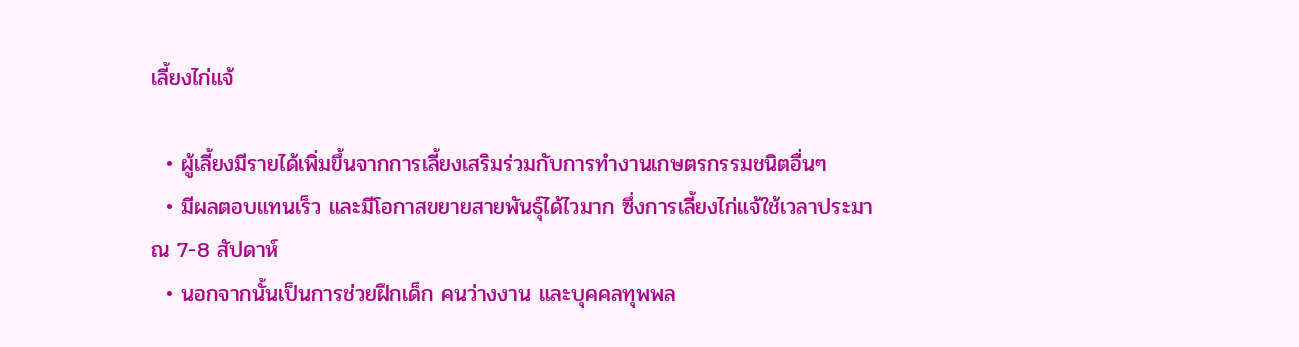เลี้ยงไก่แจ้

  • ผู้เลี้ยงมีรายได้เพิ่มขึ้นจากการเลี้ยงเสริมร่วมกับการทำงานเกษตรกรรมชนิตอื่นๆ
  • มีผลตอบแทนเร็ว และมีโอกาสขยายสายพันธุ์ได้ไวมาก ซึ่งการเลี้ยงไก่แจ้ใช้เวลาประมาณ 7-8 สัปดาห์
  • นอกจากนั้นเป็นการช่วยฝึกเด็ก คนว่างงาน และบุคคลทุพพล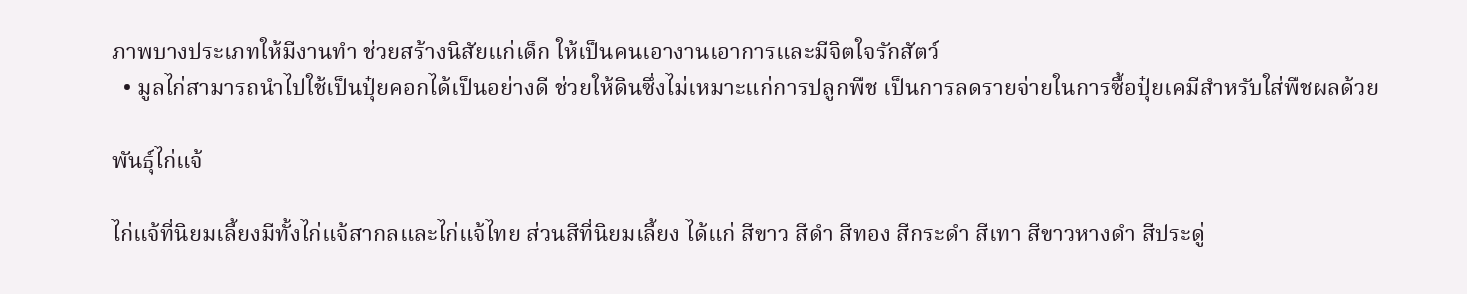ภาพบางประเภทให้มีงานทำ ช่วยสร้างนิสัยแก่เด็ก ให้เป็นคนเอางานเอาการและมีจิตใจรักสัตว์
  • มูลไก่สามารถนำไปใช้เป็นปุ๋ยคอกได้เป็นอย่างดี ช่วยให้ดินซึ่งไม่เหมาะแก่การปลูกพืช เป็นการลดรายจ่ายในการซื้อปุ๋ยเคมีสำหรับใส่พืชผลด้วย

พันธุ์ไก่แจ้

ไก่แจ้ที่นิยมเลี้ยงมีทั้งไก่แจ้สากลและไก่แจ้ไทย ส่วนสีที่นิยมเลี้ยง ได้แก่ สีขาว สีดำ สีทอง สีกระดำ สีเทา สีขาวหางดำ สีประดู่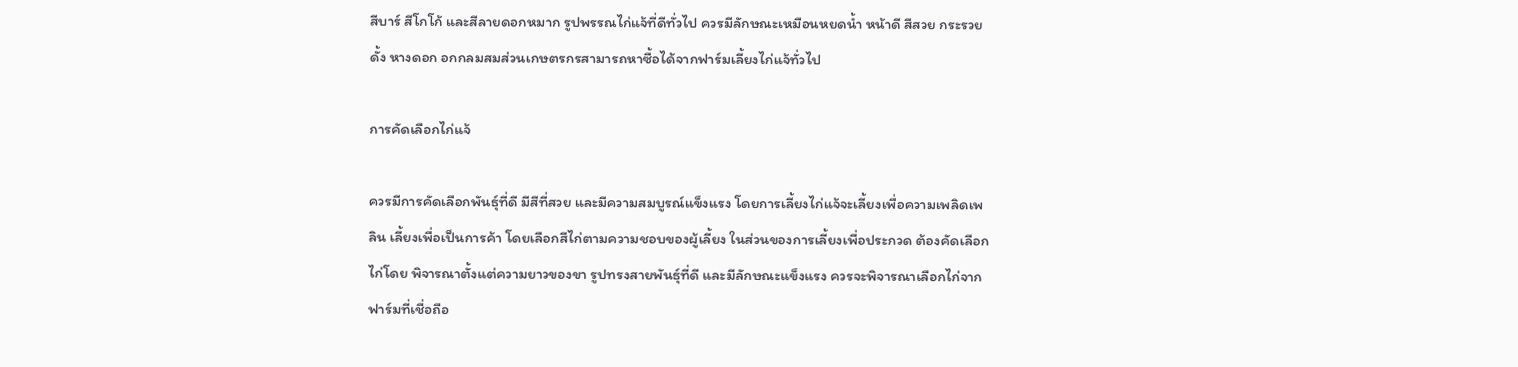สีบาร์ สีโกโก้ และสีลายดอกหมาก รูปพรรณไก่แจ้ที่ดีทั่วไป ควรมีลักษณะเหมือนหยดน้ำ หน้าดี สีสวย กระรวยดั้ง หางดอก อกกลมสมส่วนเกษตรกรสามารถหาซื้อได้จากฟาร์มเลี้ยงไก่แจ้ทั่วไป

การคัดเลือกไก่แจ้

ควรมีการคัดเลือกพันธุ์ที่ดี มีสีที่สวย และมีความสมบูรณ์แข็งแรง โดยการเลี้ยงไก่แจ้จะเลี้ยงเพื่อความเพลิดเพลิน เลี้ยงเพื่อเป็นการค้า โดยเลือกสีไก่ตามความชอบของผู้เลี้ยง ในส่วนของการเลี้ยงเพื่อประกวด ต้องคัดเลือกไก่โดย พิจารณาตั้งแต่ความยาวของขา รูปทรงสายพันธุ์ที่ดี และมีลักษณะแข็งแรง ควรจะพิจารณาเลือกไก่จากฟาร์มที่เชื่อถือ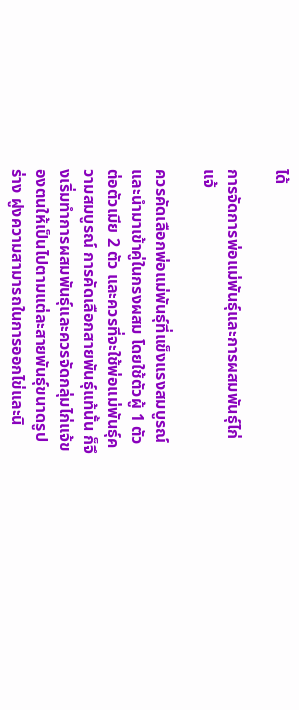ได้

การจัดการพ่อแม่พันธุ์และการผสมพันธุ์ไก่แจ้

ควรคัดเลือกพ่อแม่พันธุ์ที่แข็งแรงสมบูรณ์และนำมาเข้าคู่ในกรงผสม โดยใช้ตัวผู้ 1 ตัวต่อตัวเมีย 2 ตัว และควรที่จะใช้พ่อแม่พันธุ์ความสมบูรณ์ การคัดเลือกสายพันธุ์แท้นั้น ก็จึงเริ่มทำการผสมพันธุ์และควรจัดกลุ่มไก่แจ้ของตนให้เป็นไปตามแต่ละสายพันธุ์ขนาดรูปร่าง ฝูงความสามารถในการออกไข่และนิ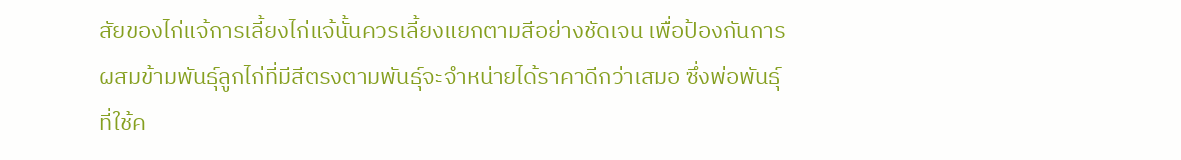สัยของไก่แจ้การเลี้ยงไก่แจ้นั้นควรเลี้ยงแยกตามสีอย่างชัดเจน เพื่อป้องกันการผสมข้ามพันธุ์ลูกไก่ที่มีสีตรงตามพันธุ์จะจำหน่ายได้ราคาดีกว่าเสมอ ซึ่งพ่อพันธุ์ที่ใช้ค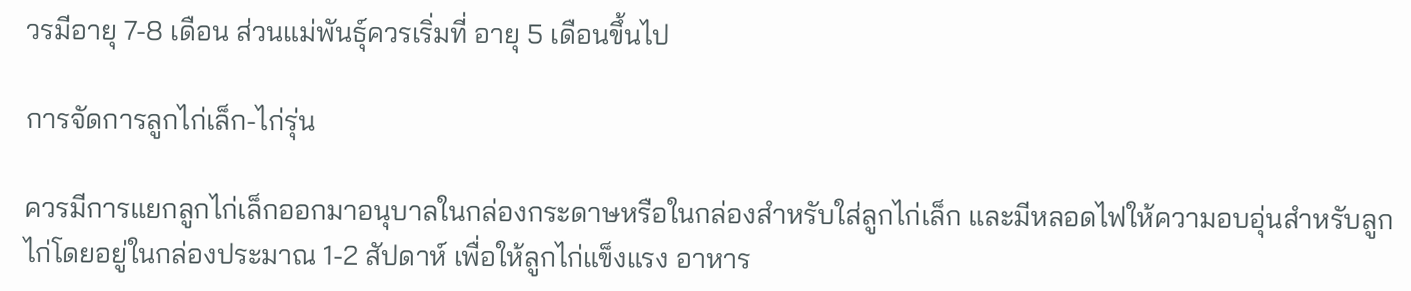วรมีอายุ 7-8 เดือน ส่วนแม่พันธุ์ควรเริ่มที่ อายุ 5 เดือนขึ้นไป

การจัดการลูกไก่เล็ก-ไก่รุ่น

ควรมีการแยกลูกไก่เล็กออกมาอนุบาลในกล่องกระดาษหรือในกล่องสำหรับใส่ลูกไก่เล็ก และมีหลอดไฟให้ความอบอุ่นสำหรับลูกไก่โดยอยู่ในกล่องประมาณ 1-2 สัปดาห์ เพื่อให้ลูกไก่แข็งแรง อาหาร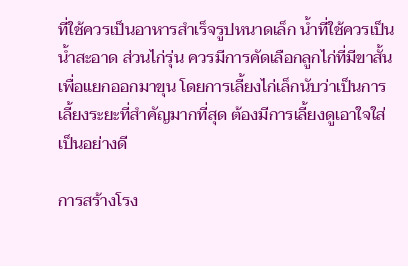ที่ใช้ควรเป็นอาหารสำเร็จรูปหนาดเล็ก น้ำที่ใช้ควรเป็นน้ำสะอาด ส่วนไก่รุ่น ควรมีการคัดเลือกลูกไก่ที่มีขาสั้นเพื่อแยกออกมาขุน โดยการเลี้ยงไก่เล็กนับว่าเป็นการเลี้ยงระยะที่สำคัญมากที่สุด ต้องมีการเลี้ยงดูเอาใจใส่เป็นอย่างดี

การสร้างโรง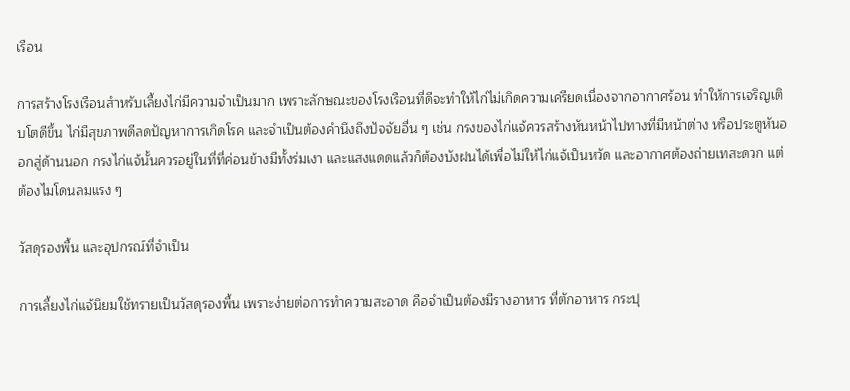เรือน

การสร้างโรงเรือนสำหรับเลี้ยงไก่มีความจำเป็นมาก เพราะลักษณะของโรงเรือนที่ดีจะทำให้ไก่ไม่เกิดความเครียดเนื่องจากอากาศร้อน ทำให้การเจริญเติบโตดีขึ้น ไก่มีสุขภาพดีลดปัญหาการเกิดโรค และจำเป็นต้องคำนึงถึงปัจจัยอื่น ๆ เช่น กรงของไก่แจ้ควรสร้างหันหน้าไปทางที่มีหน้าต่าง หรือประตูหันออกสู่ด้านนอก กรงไก่แจ้นั้นควรอยู่ในที่ที่ค่อนข้างมีทั้งร่มเงา และแสงแดดแล้วก็ต้องบังฝนได้เพื่อไม่ให้ไก่แจ้เป็นหวัด และอากาศต้องถ่ายเทสะดวก แต่ต้องไมโดนลมแรง ๆ

วัสดุรองพื้น และอุปกรณ์ที่จำเป็น

การเลี้ยงไก่แจ้นิยมใช้ทรายเป็นวัสดุรองพื้น เพราะง่ายต่อการทำความสะอาด คือจำเป็นต้องมีรางอาหาร ที่ตักอาหาร กระปุ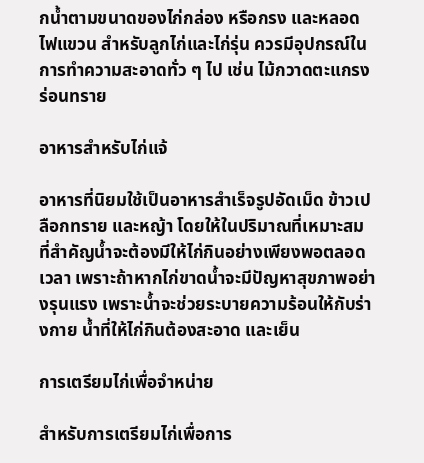กน้ำตามขนาดของไก่กล่อง หรือกรง และหลอดไฟแขวน สำหรับลูกไก่และไก่รุ่น ควรมีอุปกรณ์ในการทำความสะอาดทั่ว ๆ ไป เช่น ไม้กวาดตะแกรงร่อนทราย

อาหารสำหรับไก่แจ้

อาหารที่นิยมใช้เป็นอาหารสำเร็จรูปอัดเม็ด ข้าวเปลือกทราย และหญ้า โดยให้ในปริมาณที่เหมาะสม ที่สำคัญน้ำจะต้องมีให้ไก่กินอย่างเพียงพอตลอดเวลา เพราะถ้าหากไก่ขาดน้ำจะมีปัญหาสุขภาพอย่างรุนแรง เพราะน้ำจะช่วยระบายความร้อนให้กับร่างกาย น้ำที่ให้ไก่กินต้องสะอาด และเย็น

การเตรียมไก่เพื่อจำหน่าย

สำหรับการเตรียมไก่เพื่อการ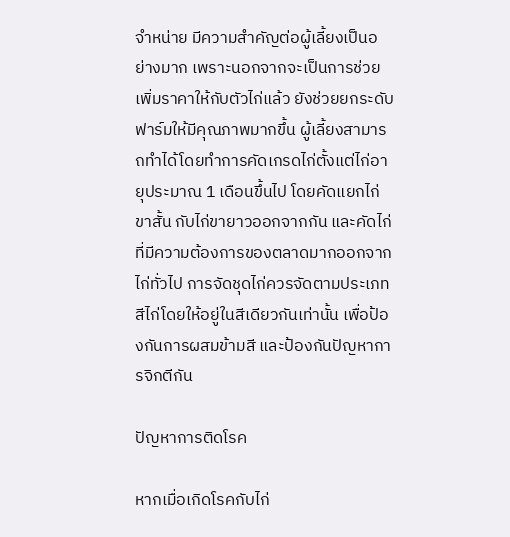จำหน่าย มีความสำคัญต่อผู้เลี้ยงเป็นอย่างมาก เพราะนอกจากจะเป็นการช่วยเพิ่มราคาให้กับตัวไก่แล้ว ยังช่วยยกระดับฟาร์มให้มีคุณภาพมากขึ้น ผู้เลี้ยงสามารถทำได้โดยทำการคัดเกรดไก่ตั้งแต่ไก่อายุประมาณ 1 เดือนขึ้นไป โดยคัดแยกไก่ขาสั้น กับไก่ขายาวออกจากกัน และคัดไก่ที่มีความต้องการของตลาดมากออกจากไก่ทั่วไป การจัดชุดไก่ควรจัดตามประเภทสีไก่โดยให้อยู่ในสีเดียวกันเท่านั้น เพื่อป้องกันการผสมข้ามสี และป้องกันปัญหาการจิกตีกัน

ปัญหาการติดโรค

หากเมื่อเกิดโรคกับไก่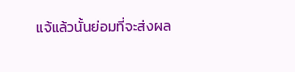แจ้แล้วนั้นย่อมที่จะส่งผล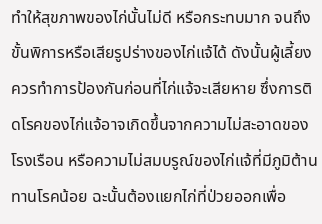ทำให้สุขภาพของไก่นั้นไม่ดี หรือกระทบมาก จนถึงขั้นพิการหรือเสียรูปร่างของไก่แจ้ได้ ดังนั้นผู้เลี้ยงควรทำการป้องกันก่อนที่ไก่แจ้จะเสียหาย ซึ่งการติดโรคของไก่แจ้อาจเกิดขึ้นจากความไม่สะอาดของโรงเรือน หรือความไม่สมบรูณ์ของไก่แจ้ที่มีภูมิต้านทานโรคน้อย ฉะนั้นต้องแยกไก่ที่ป่วยออกเพื่อ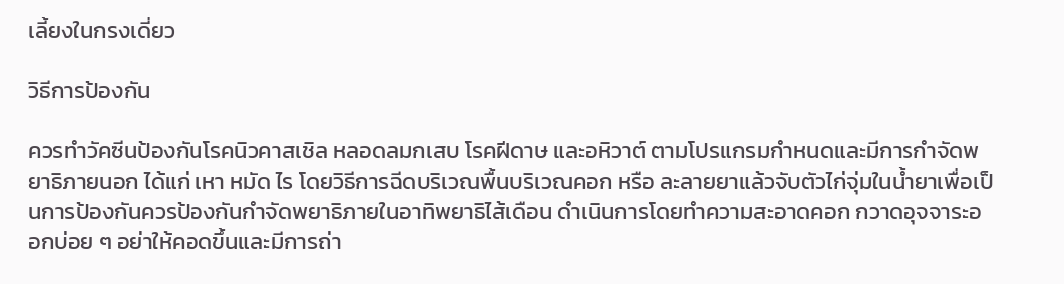เลี้ยงในกรงเดี่ยว

วิธีการป้องกัน

ควรทำวัคซีนป้องกันโรคนิวคาสเชิล หลอดลมกเสบ โรคฝีดาษ และอหิวาต์ ตามโปรแกรมกำหนดและมีการกำจัดพยาธิภายนอก ได้แก่ เหา หมัด ไร โดยวิธีการฉีดบริเวณพื้นบริเวณคอก หรือ ละลายยาแล้วจับตัวไก่จุ่มในน้ำยาเพื่อเป็นการป้องกันควรป้องกันกำจัดพยาธิภายในอาทิพยาธิไส้เดือน ดำเนินการโดยทำความสะอาดคอก กวาดอุจจาระออกบ่อย ๆ อย่าให้คอดขึ้นและมีการถ่า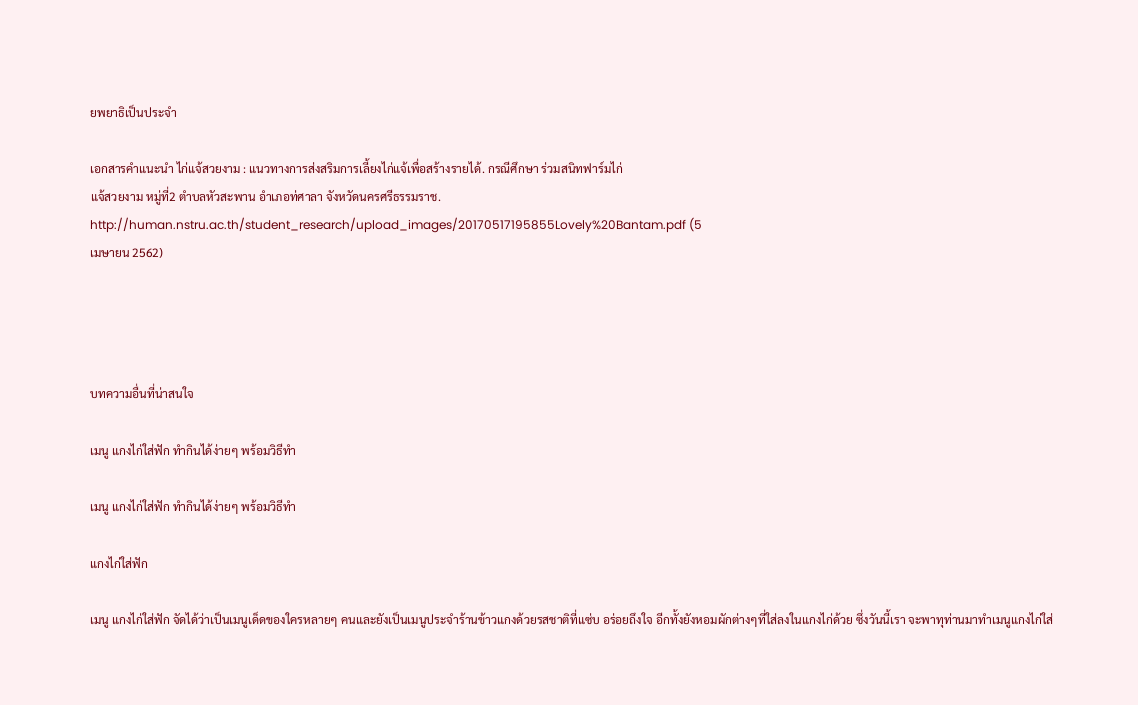ยพยาธิเป็นประจำ

เอกสารคำแนะนำ ไก่แจ้สวยงาม : แนวทางการส่งสริมการเลี้ยงไก่แจ้เพื่อสร้างรายได้. กรณีศึกษา ร่วมสนิทฟาร์มไก่
แจ้สวยงาม หมู่ที่2 ตำบลหัวสะพาน อำเภอท่ศาลา จังหวัดนครศรีธรรมราช.
http://human.nstru.ac.th/student_research/upload_images/20170517195855Lovely%20Bantam.pdf (5
เมษายน 2562)




บทความอื่นที่น่าสนใจ

เมนู แกงไก่ใส่ฟัก ทำกินได้ง่ายๆ พร้อมวิธีทำ

เมนู แกงไก่ใส่ฟัก ทำกินได้ง่ายๆ พร้อมวิธีทำ

แกงไก่ใส่ฟัก

เมนู แกงไก่ใส่ฟัก จัดได้ว่าเป็นเมนูเด็ดของใครหลายๆ คนและยังเป็นเมนูประจำร้านข้าวแกงด้วยรสชาติที่แซ่บ อร่อยถึงใจ อีกทั้งยังหอมผักต่างๆที่ใส่ลงในแกงไก่ด้วย ซึ่งวันนี้เรา จะพาทุท่านมาทำเมนูแกงไก่ใส่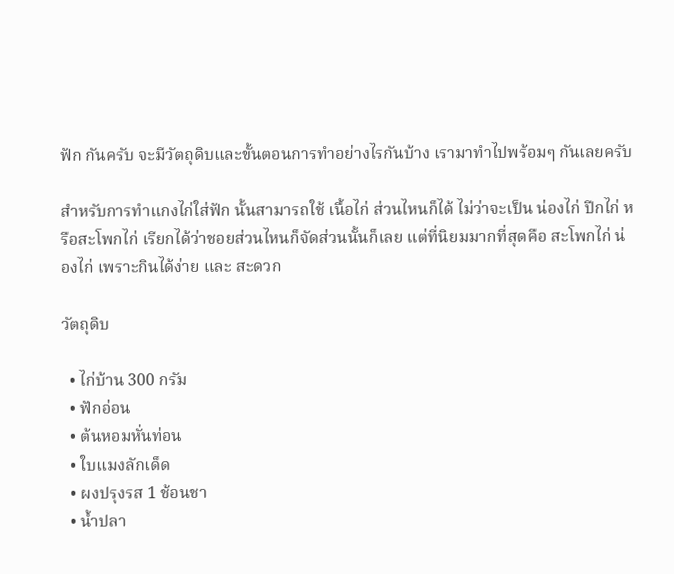ฟัก กันครับ จะมีวัตถุดิบและขั้นตอนการทำอย่างไรกันบ้าง เรามาทำไปพร้อมๆ กันเลยครับ

สำหรับการทำแกงไก่ใส่ฟัก นั้นสามารถใช้ เนื้อไก่ ส่วนไหนก็ได้ ไม่ว่าจะเป็น น่องไก่ ปีกไก่ หรือสะโพกไก่ เรียกได้ว่าชอยส่วนไหนก็จัดส่วนนั้นก็เลย แต่ที่นิยมมากที่สุดคือ สะโพกไก่ น่องไก่ เพราะกินได้ง่าย และ สะดวก

วัตถุดิบ

  • ไก่บ้าน 300 กรัม
  • ฟักอ่อน
  • ต้นหอมหั่นท่อน
  • ใบแมงลักเด็ด
  • ผงปรุงรส 1 ช้อนชา
  • น้ำปลา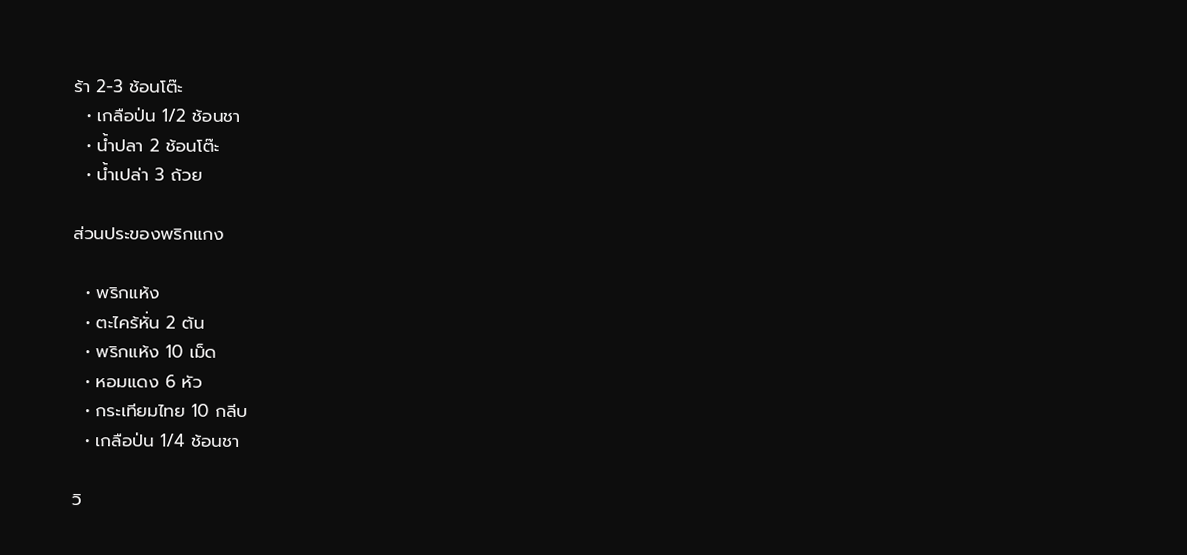ร้า 2-3 ช้อนโต๊ะ
  • เกลือป่น 1/2 ช้อนชา
  • น้ำปลา 2 ช้อนโต๊ะ
  • น้ำเปล่า 3 ถ้วย

ส่วนประของพริกแกง

  • พริกแห้ง
  • ตะไคร้หั่น 2 ต้น
  • พริกแห้ง 10 เม็ด
  • หอมแดง 6 หัว
  • กระเทียมไทย 10 กลีบ
  • เกลือป่น 1/4 ช้อนชา

วิ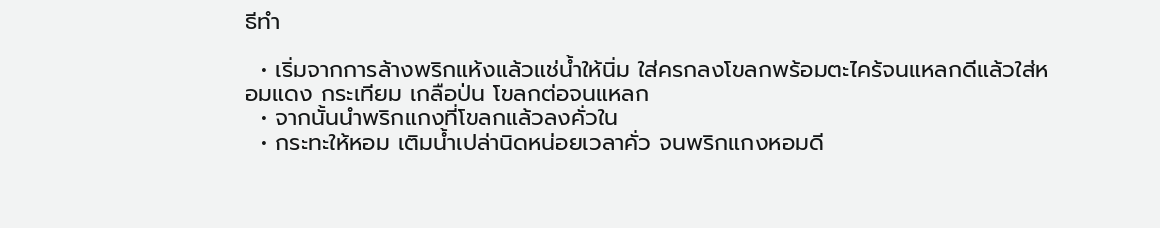ธีทำ

  • เริ่มจากการล้างพริกแห้งแล้วแช่น้ำให้นิ่ม ใส่ครกลงโขลกพร้อมตะไคร้จนแหลกดีแล้วใส่หอมแดง กระเทียม เกลือป่น โขลกต่อจนแหลก
  • จากนั้นนำพริกแกงที่โขลกแล้วลงคั่วใน
  • กระทะให้หอม เติมน้ำเปล่านิดหน่อยเวลาคั่ว จนพริกแกงหอมดี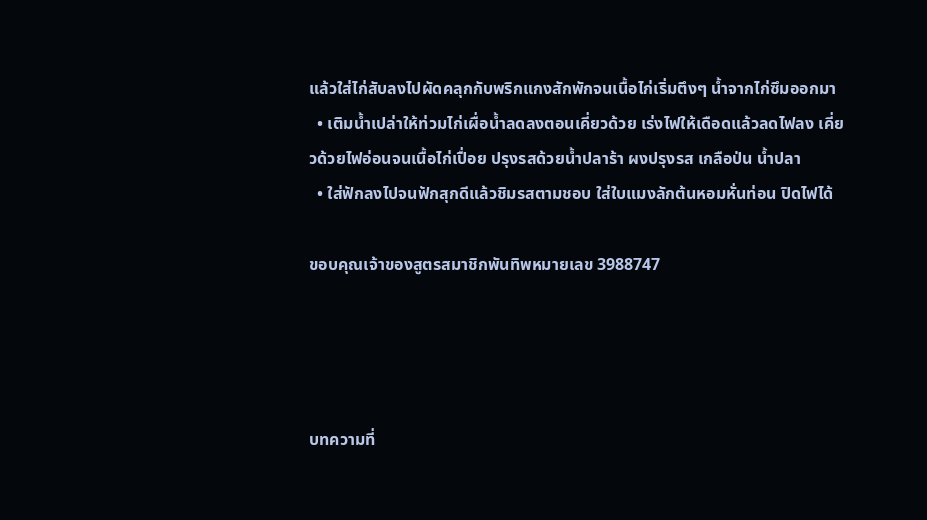แล้วใส่ไก่สับลงไปผัดคลุกกับพริกแกงสักพักจนเนื้อไก่เริ่มตึงๆ น้ำจากไก่ซึมออกมา
  • เติมน้ำเปล่าให้ท่วมไก่เผื่อน้ำลดลงตอนเคี่ยวด้วย เร่งไฟให้เดือดแล้วลดไฟลง เคี่ยวด้วยไฟอ่อนจนเนื้อไก่เปื่อย ปรุงรสด้วยน้ำปลาร้า ผงปรุงรส เกลือป่น น้ำปลา
  • ใส่ฟักลงไปจนฟักสุกดีแล้วชิมรสตามชอบ ใส่ใบแมงลักต้นหอมหั่นท่อน ปิดไฟได้

ขอบคุณเจ้าของสูตรสมาชิกพันทิพหมายเลข 3988747




บทความที่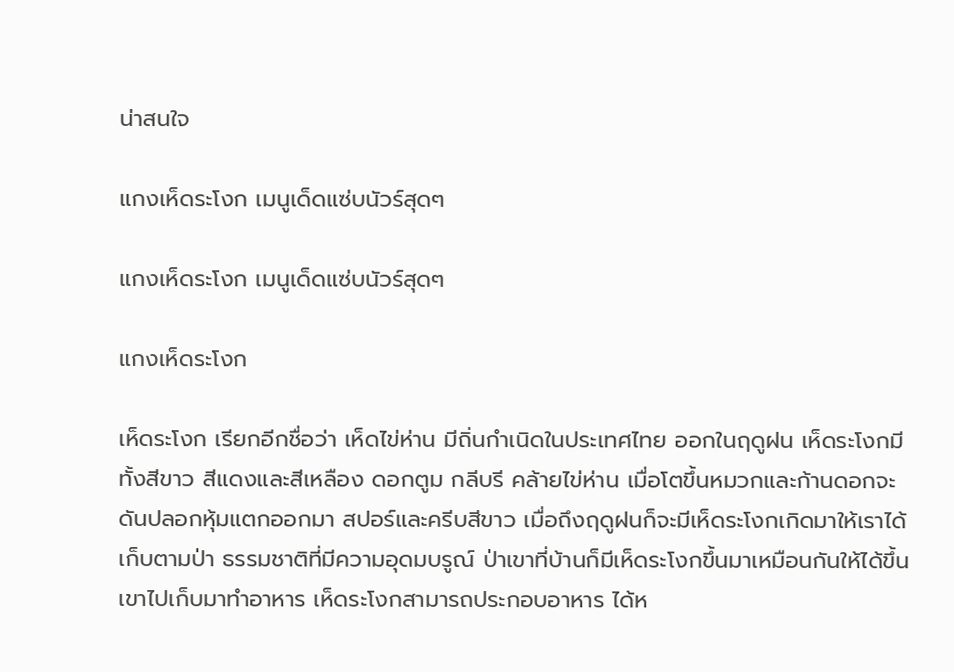น่าสนใจ

แกงเห็ดระโงก เมนูเด็ดแซ่บนัวร์สุดๆ

แกงเห็ดระโงก เมนูเด็ดแซ่บนัวร์สุดๆ

แกงเห็ดระโงก

เห็ดระโงก เรียกอีกชื่อว่า เห็ดไข่ห่าน มีถิ่นกำเนิดในประเทศไทย ออกในฤดูฝน เห็ดระโงกมีทั้งสีขาว สีแดงและสีเหลือง ดอกตูม กลีบรี คล้ายไข่ห่าน เมื่อโตขึ้นหมวกและก้านดอกจะดันปลอกหุ้มแตกออกมา สปอร์และครีบสีขาว เมื่อถึงฤดูฝนก็จะมีเห็ดระโงกเกิดมาให้เราได้เก็บตามป่า ธรรมชาติที่มีความอุดมบรูณ์ ป่าเขาที่บ้านก็มีเห็ดระโงกขึ้นมาเหมือนกันให้ได้ขึ้นเขาไปเก็บมาทำอาหาร เห็ดระโงกสามารถประกอบอาหาร ได้ห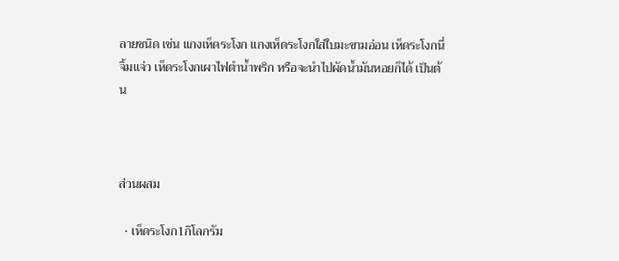ลายชนิด เช่น แกงเห็ดระโงก แกงเห็ดระโงกใส่ใบมะขามอ่อน เห็ดระโงกนี่จิ้มแจ่ว เห็ดระโงกเผาไฟตำน้ำพริก หรือจะนำไปผัดน้ำมันหอยก็ได้ เป็นต้น



ส่วนผสม

  • เห็ดระโงก1กิโลกรัม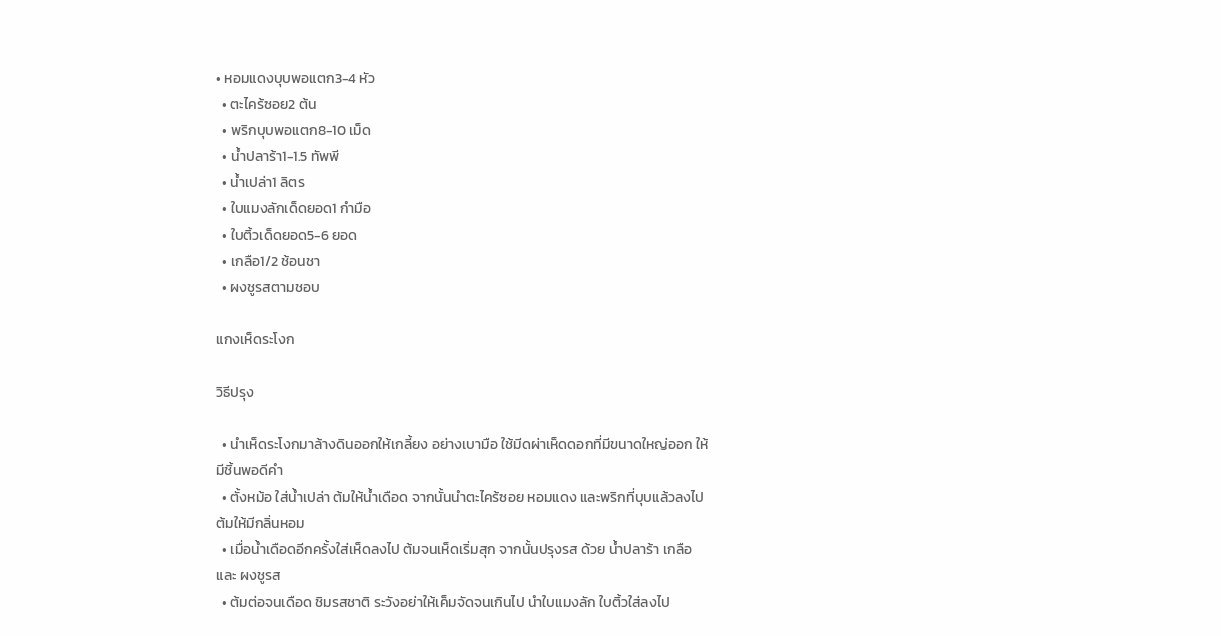• หอมแดงบุบพอแตก3-4 หัว
  • ตะไคร้ซอย2 ต้น
  • พริกบุบพอแตก8-10 เม็ด
  • น้ำปลาร้า1-1.5 ทัพพี
  • น้ำเปล่า1 ลิตร
  • ใบแมงลักเด็ดยอด1 กำมือ
  • ใบติ้วเด็ดยอด5-6 ยอด
  • เกลือ1/2 ช้อนชา
  • ผงชูรสตามชอบ

แกงเห็ดระโงก

วิธีปรุง

  • นำเห็ดระโงกมาล้างดินออกให้เกลี้ยง อย่างเบามือ ใช้มีดผ่าเห็ดดอกที่มีขนาดใหญ่ออก ให้มีชิ้นพอดีคำ
  • ตั้งหม้อ ใส่น้ำเปล่า ต้มให้น้ำเดือด จากนั้นนำตะไคร้ซอย หอมแดง และพริกที่บุบแล้วลงไปต้มให้มีกลิ่นหอม
  • เมื่อน้ำเดือดอีกครั้งใส่เห็ดลงไป ต้มจนเห็ดเริ่มสุก จากนั้นปรุงรส ด้วย น้ำปลาร้า เกลือ และ ผงชูรส
  • ต้มต่อจนเดือด ชิมรสชาติ ระวังอย่าให้เค็มจัดจนเกินไป นำใบแมงลัก ใบติ้วใส่ลงไป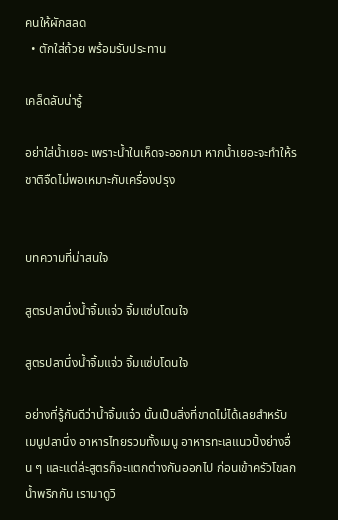คนให้ผักสลด
  • ตักใส่ถ้วย พร้อมรับประทาน

เคล็ดลับน่ารู้

อย่าใส่น้ำเยอะ เพราะน้ำในเห็ดจะออกมา หากน้ำเยอะจะทำให้รชาติจืดไม่พอเหมาะกับเครื่องปรุง


บทความที่น่าสนใจ

สูตรปลานึ่งน้ำจิ้มแจ่ว จิ้มแซ่บโดนใจ

สูตรปลานึ่งน้ำจิ้มแจ่ว จิ้มแซ่บโดนใจ

อย่างที่รู้กันดีว่าน้ำจิ้มแจ๋ว นั้นเป็นสิ่งที่ขาดไม่ได้เลยสำหรับ เมนูปลานึ่ง อาหารไทยรวมทั้งเมนู อาหารทะเลแนวปิ้งย่างอื่น ๆ และแต่ล่ะสูตรก็จะแตกต่างกันออกไป ก่อนเข้าครัวโขลกน้ำพริกกัน เรามาดูวิ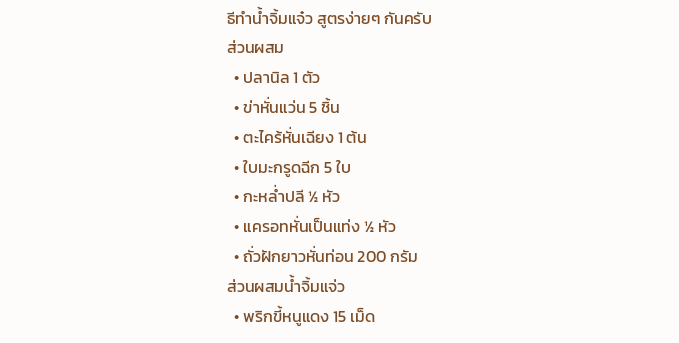ธีทำน้ำจิ้มแจ๋ว สูตรง่ายๆ กันครับ
ส่วนผสม
  • ปลานิล 1 ตัว
  • ข่าหั่นแว่น 5 ชิ้น
  • ตะไคร้หั่นเฉียง 1 ต้น
  • ใบมะกรูดฉีก 5 ใบ
  • กะหล่ำปลี ½ หัว
  • แครอทหั่นเป็นแท่ง ½ หัว
  • ถั่วฝักยาวหั่นท่อน 200 กรัม
ส่วนผสมน้ำจิ้มแจ่ว
  • พริกขี้หนูแดง 15 เม็ด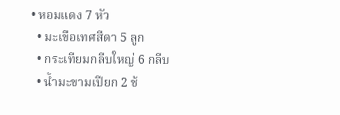• หอมแดง 7 หัว
  • มะเขือเทศสีดา 5 ลูก
  • กระเทียมกลีบใหญ่ 6 กลีบ
  • น้ำมะขามเปียก 2 ช้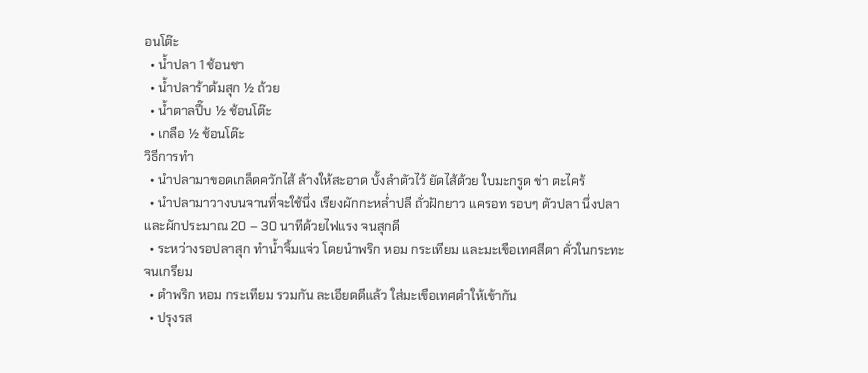อนโต๊ะ
  • น้ำปลา 1 ช้อนชา
  • น้ำปลาร้าต้มสุก ½ ถ้วย
  • น้ำตาลปี๊บ ½ ช้อนโต๊ะ
  • เกลือ ½ ช้อนโต๊ะ
วิธีการทำ
  • นำปลามาขอดเกล็ดควักไส้ ล้างให้สะอาด บั้งลำตัวไว้ ยัดไส้ด้วย ใบมะกรูด ข่า ตะไคร้
  • นำปลามาวางบนจานที่จะใช้นึ่ง เรียงผักกะหล่ำปลี ถั่วฝักยาว แครอท รอบๆ ตัวปลา นึ่งปลาและผักประมาณ 20 – 30 นาทีด้วยไฟแรง จนสุกดี
  • ระหว่างรอปลาสุก ทำน้ำจิ้มแจ่ว โดยนำพริก หอม กระเทียม และมะเขือเทศสีดา คั่วในกระทะ จนเกรียม
  • ตำพริก หอม กระเทียม รวมกัน ละเอียดดีแล้ว ใส่มะเขือเทศตำให้เข้ากัน
  • ปรุงรส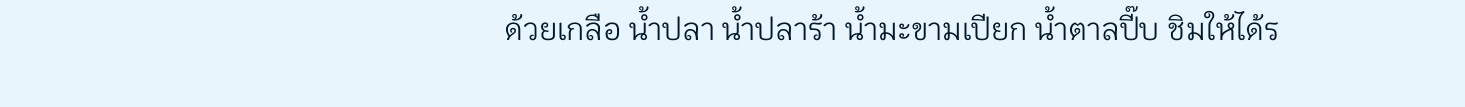ด้วยเกลือ น้ำปลา น้ำปลาร้า น้ำมะขามเปียก น้ำตาลปี๊บ ชิมให้ได้ร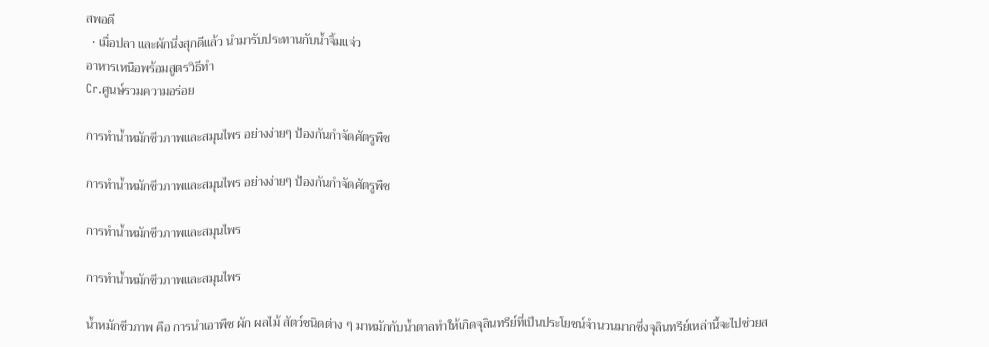สพอดี
  • เมื่อปลา และผักนึ่งสุกดีแล้ว นำมารับประทานกับน้ำจิ้มแจ่ว
อาหารเหนือพร้อมสูตรวิธีทำ
Cr.ศูนษ์รวมความอร่อย

การทำน้ำหมักชีวภาพและสมุนไพร อย่างง่ายๆ ป้องกันกำจัดศัตรูพืช

การทำน้ำหมักชีวภาพและสมุนไพร อย่างง่ายๆ ป้องกันกำจัดศัตรูพืช

การทำน้ำหมักชีวภาพและสมุนไพร

การทำน้ำหมักชีวภาพและสมุนไพร

น้ำหมักชีวภาพ คือ การนำเอาพืช ผัก ผลไม้ สัตว์ชนิดต่าง ๆ มาหมักกับน้ำตาลทำให้เกิดจุลินทรีย์ที่เป็นประโยชน์จำนวนมากซึ่งจุลินทรีย์เหล่านี้จะไปช่วยส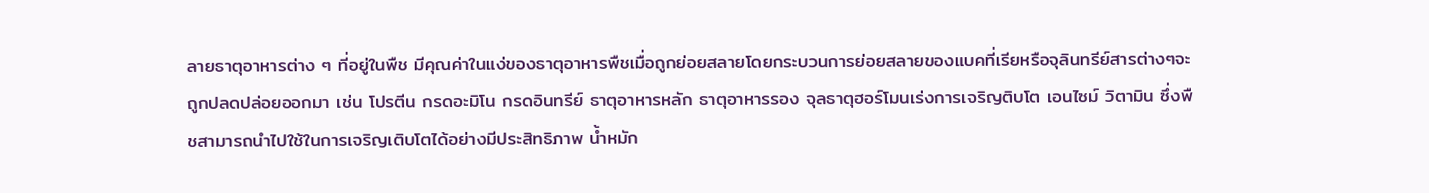ลายธาตุอาหารต่าง ๆ ที่อยู่ในพืช มีคุณค่าในแง่ของธาตุอาหารพืชเมื่อถูกย่อยสลายโดยกระบวนการย่อยสลายของแบคที่เรียหรือจุลินทรีย์สารต่างๆจะถูกปลดปล่อยออกมา เช่น โปรตีน กรดอะมิโน กรดอินทรีย์ ธาตุอาหารหลัก ธาตุอาหารรอง จุลธาตุฮอร์โมนเร่งการเจริญติบโต เอนไซม์ วิตามิน ซึ่งพืชสามารถนำไปใช้ในการเจริญเติบโตได้อย่างมีประสิทธิภาพ น้ำหมัก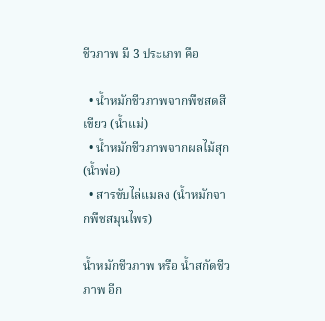ชีวภาพ มี 3 ประเภท คือ

  • น้ำหมักชีวภาพจากพืชสดสีเขียว (น้ำแม่)
  • น้ำหมักชีวภาพจากผลไม้สุก (น้ำพ่อ)
  • สารขับไล่แมลง (น้ำหมักจากพืชสมุนไพร)

น้ำหมักชีวภาพ หรือ น้ำสกัดชีวภาพ อีก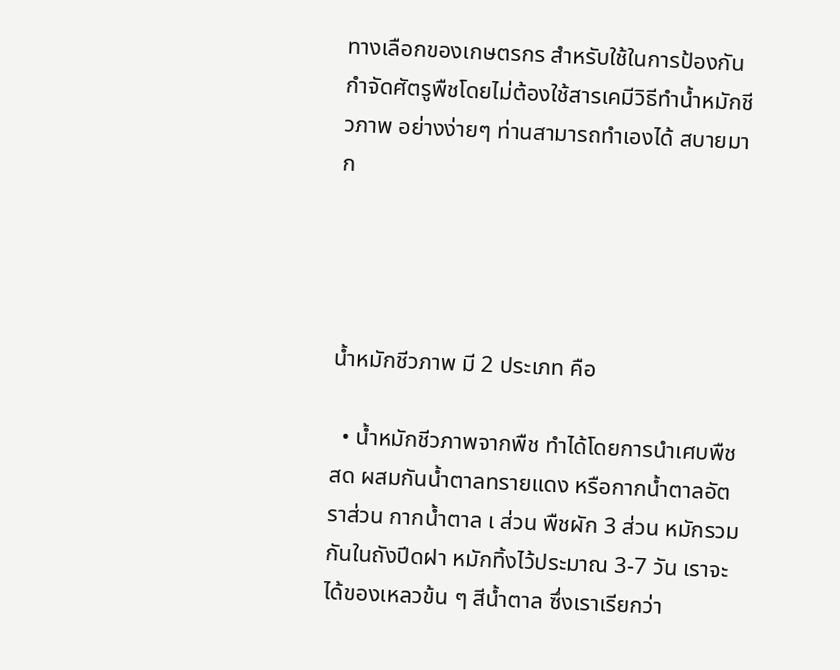ทางเลือกของเกษตรกร สำหรับใช้ในการป้องกัน กำจัดศัตรูพืชโดยไม่ต้องใช้สารเคมีวิธีทำน้ำหมักชีวภาพ อย่างง่ายๆ ท่านสามารถทำเองได้ สบายมาก




น้ำหมักชีวภาพ มี 2 ประเภท คือ

  • น้ำหมักชีวภาพจากพืช ทำได้โดยการนำเศบพืชสด ผสมกันน้ำตาลทรายแดง หรือกากน้ำตาลอัตราส่วน กากน้ำตาล เ ส่วน พืชผัก 3 ส่วน หมักรวมกันในถังปีดฝา หมักทิ้งไว้ประมาณ 3-7 วัน เราจะได้ของเหลวข้น ๆ สีน้ำตาล ซึ่งเราเรียกว่า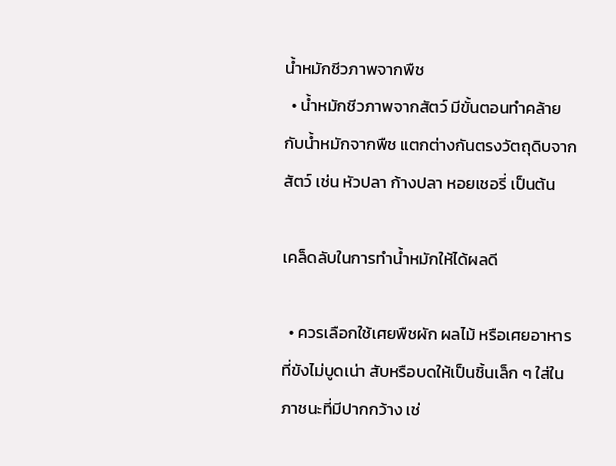น้ำหมักชีวภาพจากพืช
  • น้ำหมักชีวภาพจากสัตว์ มีขั้นตอนทำคล้ายกับน้ำหมักจากพืช แตกต่างกันตรงวัตถุดิบจากสัตว์ เช่น หัวปลา ก้างปลา หอยเชอรี่ เป็นต้น

เคล็ดลับในการทำน้ำหมักให้ได้ผลดี

  • ควรเลือกใช้เศยพืชผัก ผลไม้ หรือเศยอาหารที่ขังไม่บูดเน่า สับหรือบดให้เป็นชิ้นเล็ก ๆ ใส่ในภาชนะที่มีปากกว้าง เช่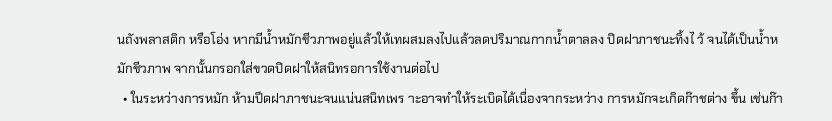นถังพลาสติก หรือโอ่ง หากมีน้ำหมักชีวภาพอยู่แล้วให้เทผสมลงไปแล้วลดปริมาณกากน้ำตาลลง ปิดฝาภาชนะทิ้งไ ว้ จนได้เป็นน้ำหมักชีวภาพ จากนั้นกรอกใส่ขวดปิดฝาให้สนิทรอการใช้งานต่อไป
  • ในระหว่างการหมัก ห้ามปีดฝาภาชนะจนแน่นสนิทเพร าะอาจทำให้ระเบิดได้เนื่องจากระหว่าง การหมักจะเกิดก๊าชต่าง ขึ้น เช่นก๊า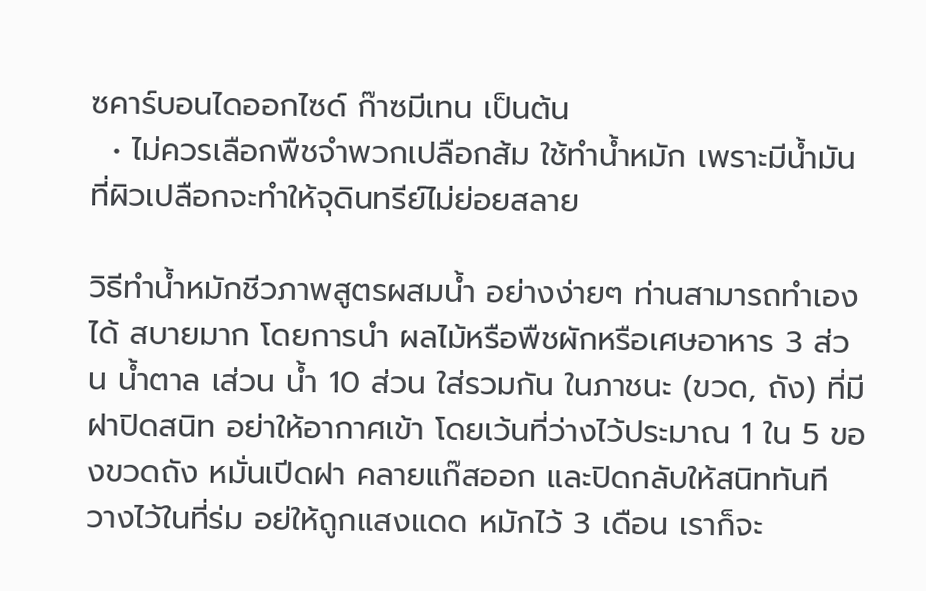ซคาร์บอนไดออกไซด์ ก๊าซมีเทน เป็นต้น
  • ไม่ควรเลือกพืชจำพวกเปลือกส้ม ใช้ทำน้ำหมัก เพราะมีน้ำมันที่ผิวเปลือกจะทำให้จุดินทรีย์ไม่ย่อยสลาย

วิธีทำน้ำหมักชีวภาพสูตรผสมน้ำ อย่างง่ายๆ ท่านสามารถทำเองได้ สบายมาก โดยการนำ ผลไม้หรือพืชผักหรือเศษอาหาร 3 ส่วน น้ำตาล เส่วน น้ำ 10 ส่วน ใส่รวมกัน ในภาชนะ (ขวด, ถัง) ที่มีฝาปิดสนิท อย่าให้อากาศเข้า โดยเว้นที่ว่างไว้ประมาณ 1 ใน 5 ของขวดถัง หมั่นเปีดฝา คลายแก๊สออก และปิดกลับให้สนิททันที วางไว้ในที่ร่ม อย่ให้ถูกแสงแดด หมักไว้ 3 เดือน เราก็จะ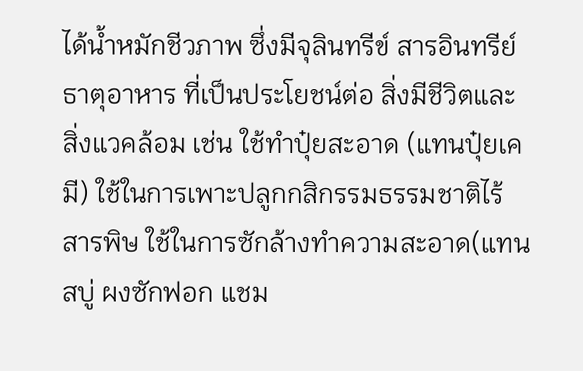ได้น้ำหมักชีวภาพ ซึ่งมีจุลินทรีข์ สารอินทรีย์ ธาตุอาหาร ที่เป็นประโยชน์ต่อ สิ่งมีชีวิตและสิ่งแวคล้อม เช่น ใช้ทำปุ๋ยสะอาด (แทนปุ๋ยเคมี) ใช้ในการเพาะปลูกกสิกรรมธรรมชาติไร้สารพิษ ใช้ในการซักล้างทำความสะอาด(แทนสบู่ ผงซักฟอก แชม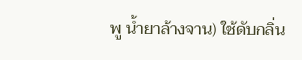พู น้ำยาล้างจาน) ใช้ดับกลิ่น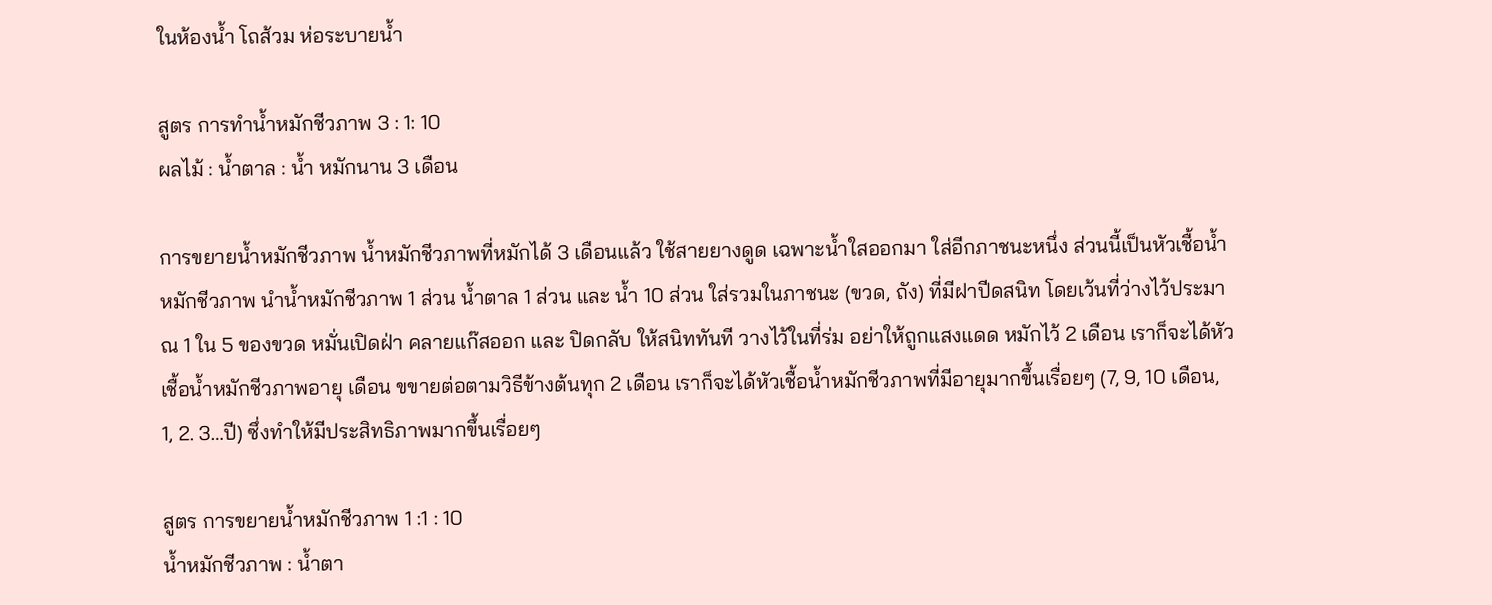ในห้องน้ำ โถส้วม ห่อระบายน้ำ

สูตร การทำน้ำหมักชีวภาพ 3 : 1: 10
ผลไม้ : น้ำตาล : น้ำ หมักนาน 3 เดือน

การขยายน้ำหมักชีวภาพ น้ำหมักชีวภาพที่หมักได้ 3 เดือนแล้ว ใช้สายยางดูด เฉพาะน้ำใสออกมา ใส่อีกภาชนะหนึ่ง ส่วนนี้เป็นหัวเชื้อน้ำหมักชีวภาพ นำน้ำหมักชีวภาพ 1 ส่วน น้ำตาล 1 ส่วน และ น้ำ 10 ส่วน ใส่รวมในภาชนะ (ขวด, ถัง) ที่มีฝาปีดสนิท โดยเว้นที่ว่างไว้ประมาณ 1 ใน 5 ของขวด หมั่นเปิดฝ่า คลายแก๊สออก และ ปิดกลับ ให้สนิททันที วางไว้ในที่ร่ม อย่าให้ถูกแสงแดด หมักไว้ 2 เดือน เราก็จะได้หัวเชื้อน้ำหมักชีวภาพอายุ เดือน ขขายต่อตามวิธีข้างต้นทุก 2 เดือน เราก็จะได้หัวเชื้อน้ำหมักชีวภาพที่มีอายุมากขึ้นเรื่อยๆ (7, 9, 10 เดือน, 1, 2. 3…ปี) ซึ่งทำให้มีประสิทธิภาพมากขึ้นเรื่อยๆ

สูตร การขยายน้ำหมักชีวภาพ 1 :1 : 10
น้ำหมักชีวภาพ : น้ำตา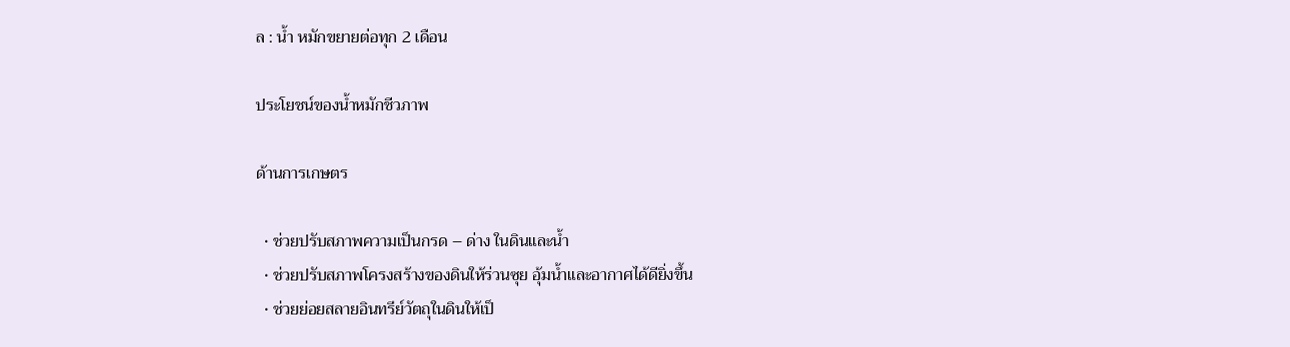ล : น้ำ หมักขยายต่อทุก 2 เดือน

ประโยชน์ของน้ำหมักชีวภาพ

ด้านการเกษตร

  • ช่วยปรับสภาพความเป็นกรด – ด่าง ในดินและน้ำ
  • ช่วยปรับสภาพโครงสร้างของดินให้ร่วนซุย อุ้มน้ำและอากาศได้ดียิ่งขึ้น
  • ช่วยย่อยสลายอินทรีย์วัตถุในดินให้เป็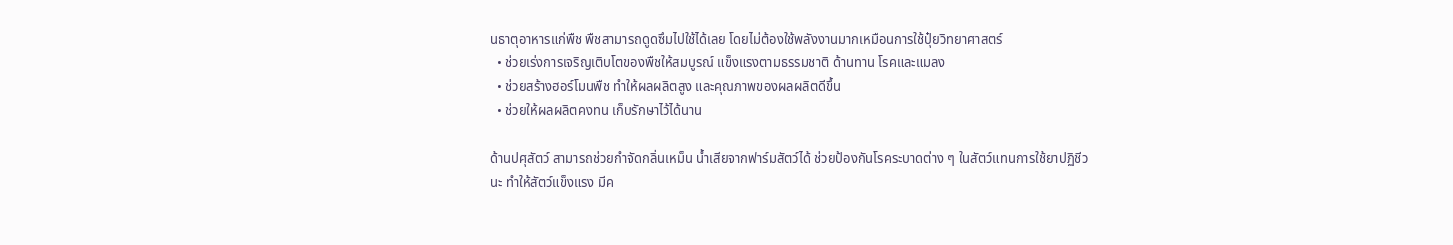นธาตุอาหารแก่พืช พืชสามารถดูดซึมไปใช้ได้เลย โดยไม่ต้องใช้พลังงานมากเหมือนการใช้ปุ๋ยวิทยาศาสตร์
  • ช่วยเร่งการเจริญเติบโตของพืชให้สมบูรณ์ แข็งแรงตามธรรมชาติ ด้านทาน โรคและแมลง
  • ช่วยสร้างฮอร์โมนพืช ทำให้ผลผลิตสูง และคุณภาพของผลผลิตดีขึ้น
  • ช่วยให้ผลผลิตคงทน เก็บรักษาไว้ได้นาน

ด้านปศุสัตว์ สามารถช่วยกำจัดกลิ่นเหม็น น้ำเสียจากฟาร์มสัตว์ได้ ช่วยป้องกันโรคระบาดต่าง ๆ ในสัตว์แทนการใช้ยาปฏิชีวนะ ทำให้สัตว์แข็งแรง มีค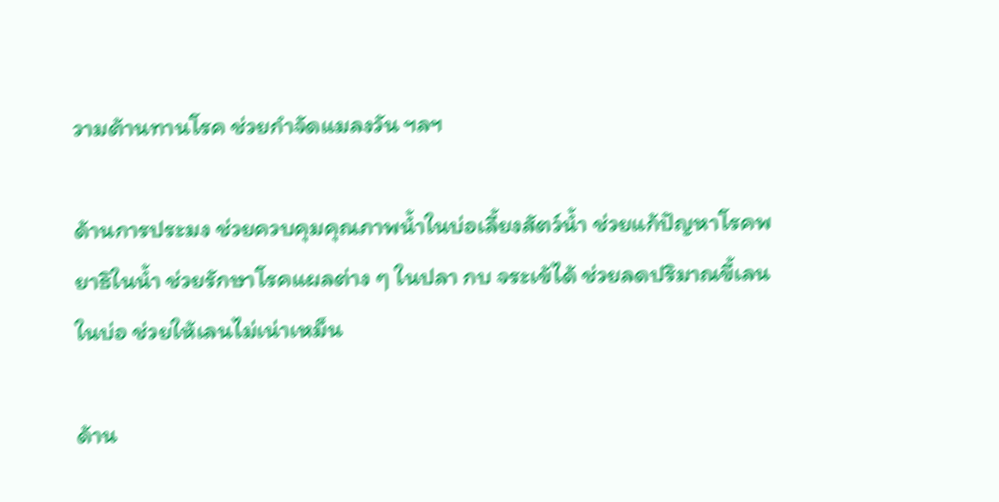วามต้านทานโรค ช่วยกำจัดแมลงวัน ฯลฯ

ด้านการประมง ช่วยควบคุมคุณภาพน้ำในบ่อเลี้ยงสัตว์น้ำ ช่วยแก้ปัญหาโรคพยาธิในน้ำ ช่วยรักษาโรคแผลต่าง ๆ ในปลา กบ จระเข้ได้ ช่วยลดปริมาณขี้เลนในบ่อ ช่วยให้เลนไม่เน่าเหม็น

ด้าน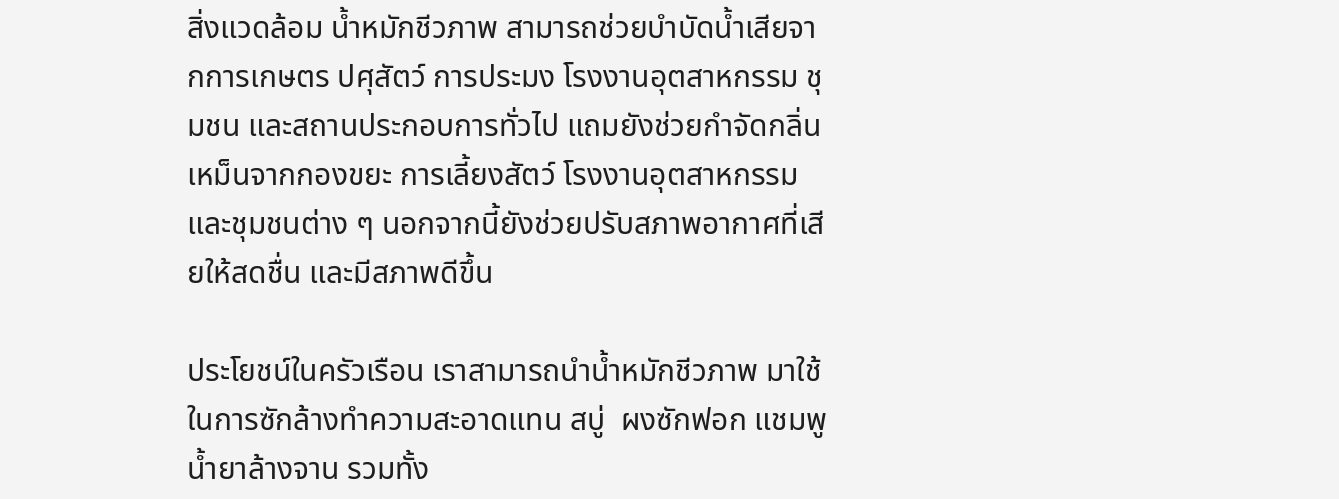สิ่งแวดล้อม น้ำหมักชีวภาพ สามารถช่วยบำบัดน้ำเสียจากการเกษตร ปศุสัตว์ การประมง โรงงานอุตสาหกรรม ชุมชน และสถานประกอบการทั่วไป แถมยังช่วยกำจัดกลิ่นเหม็นจากกองขยะ การเลี้ยงสัตว์ โรงงานอุตสาหกรรม และชุมชนต่าง ๆ นอกจากนี้ยังช่วยปรับสภาพอากาศที่เสียให้สดชื่น และมีสภาพดีขึ้น

ประโยชน์ในครัวเรือน เราสามารถนำน้ำหมักชีวภาพ มาใช้ในการซักล้างทำความสะอาดแทน สบู่  ผงซักฟอก แชมพู น้ำยาล้างจาน รวมทั้ง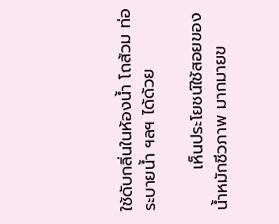ใช้ดับกลิ่นในห้องน้ำ โถส้วม ท่อระบายน้ำ ฯลฯ ได้ด้วย

       เห็นประโยชน์ใช้สอยของ น้ำหมักชีวภาพ มากมายข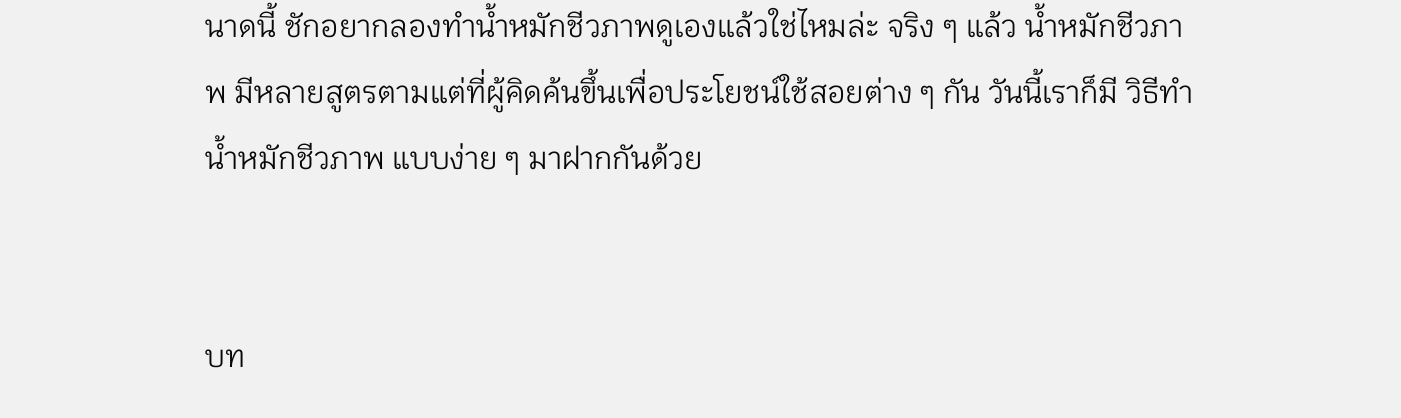นาดนี้ ชักอยากลองทำน้ำหมักชีวภาพดูเองแล้วใช่ไหมล่ะ จริง ๆ แล้ว น้ำหมักชีวภาพ มีหลายสูตรตามแต่ที่ผู้คิดค้นขึ้นเพื่อประโยชน์ใช้สอยต่าง ๆ กัน วันนี้เราก็มี วิธีทำ น้ำหมักชีวภาพ แบบง่าย ๆ มาฝากกันด้วย


บท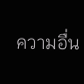ความอื่น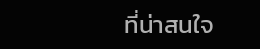ที่น่าสนใจ